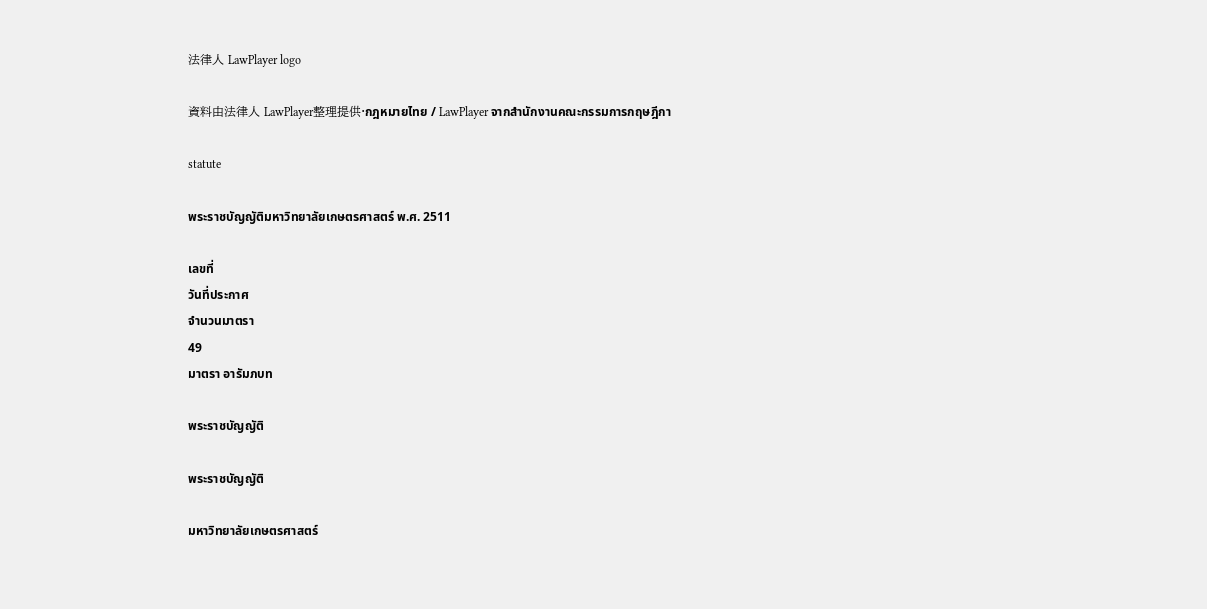法律人 LawPlayer logo

資料由法律人 LawPlayer整理提供·กฎหมายไทย / LawPlayer จากสำนักงานคณะกรรมการกฤษฎีกา

statute

พระราชบัญญัติมหาวิทยาลัยเกษตรศาสตร์ พ.ศ. 2511

เลขที่
วันที่ประกาศ
จำนวนมาตรา
49
มาตรา อารัมภบท

พระราชบัญญัติ

พระราชบัญญัติ

มหาวิทยาลัยเกษตรศาสตร์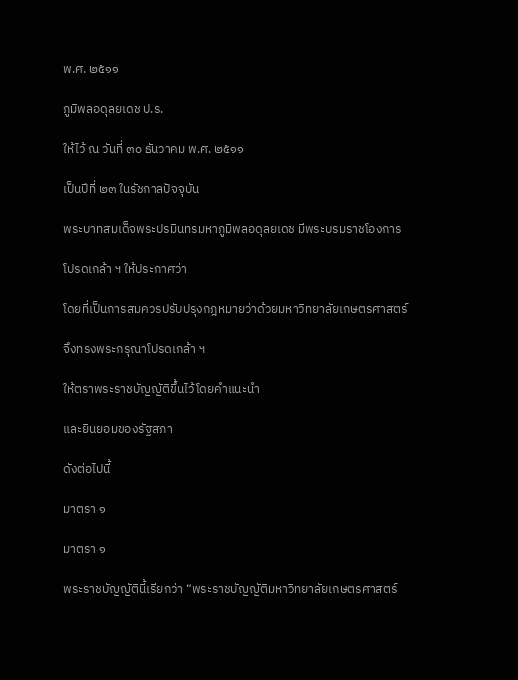พ.ศ. ๒๕๑๑

ภูมิพลอดุลยเดช ป.ร.

ให้ไว้ ณ วันที่ ๓๐ ธันวาคม พ.ศ. ๒๕๑๑

เป็นปีที่ ๒๓ ในรัชกาลปัจจุบัน

พระบาทสมเด็จพระปรมินทรมหาภูมิพลอดุลยเดช มีพระบรมราชโองการ

โปรดเกล้า ฯ ให้ประกาศว่า

โดยที่เป็นการสมควรปรับปรุงกฎหมายว่าด้วยมหาวิทยาลัยเกษตรศาสตร์

จึงทรงพระกรุณาโปรดเกล้า ฯ

ให้ตราพระราชบัญญัติขึ้นไว้โดยคำแนะนำ

และยินยอมของรัฐสภา

ดังต่อไปนี้

มาตรา ๑

มาตรา ๑

พระราชบัญญัตินี้เรียกว่า “พระราชบัญญัติมหาวิทยาลัยเกษตรศาสตร์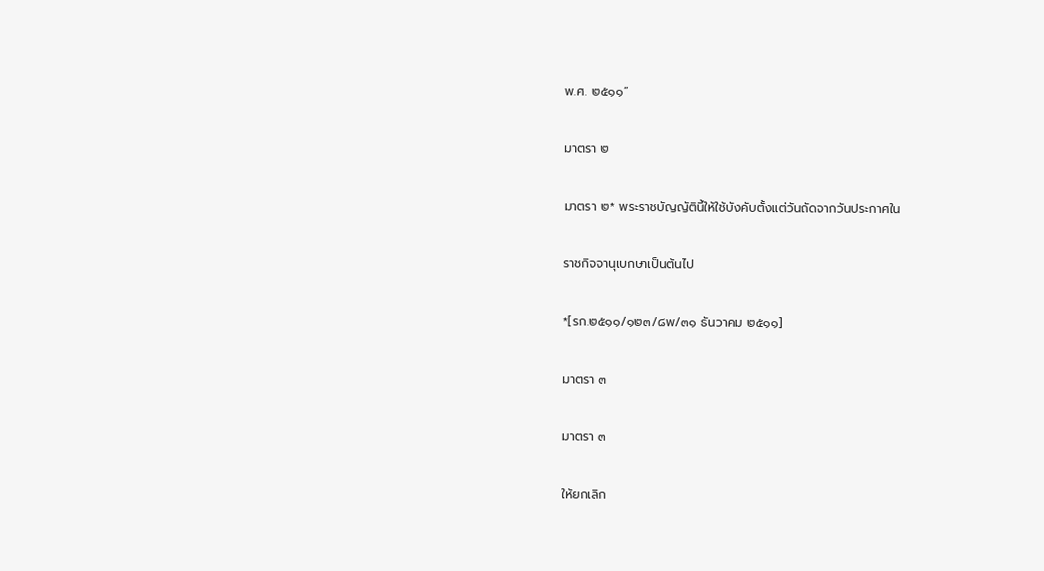พ.ศ. ๒๕๑๑”

มาตรา ๒

มาตรา ๒* พระราชบัญญัตินี้ให้ใช้บังคับตั้งแต่วันถัดจากวันประกาศใน

ราชกิจจานุเบกษาเป็นต้นไป

*[รก.๒๕๑๑/๑๒๓/๘พ/๓๑ ธันวาคม ๒๕๑๑]

มาตรา ๓

มาตรา ๓

ให้ยกเลิก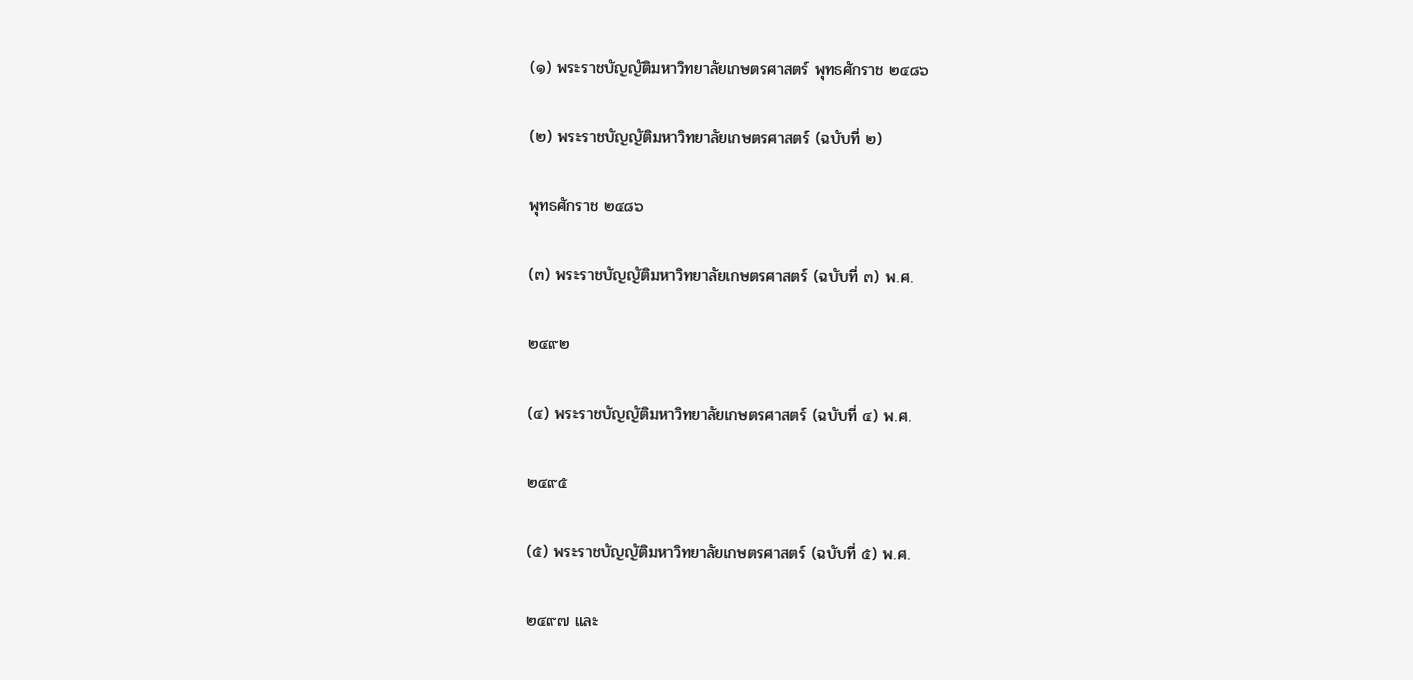(๑) พระราชบัญญัติมหาวิทยาลัยเกษตรศาสตร์ พุทธศักราช ๒๔๘๖

(๒) พระราชบัญญัติมหาวิทยาลัยเกษตรศาสตร์ (ฉบับที่ ๒)

พุทธศักราช ๒๔๘๖

(๓) พระราชบัญญัติมหาวิทยาลัยเกษตรศาสตร์ (ฉบับที่ ๓) พ.ศ.

๒๔๙๒

(๔) พระราชบัญญัติมหาวิทยาลัยเกษตรศาสตร์ (ฉบับที่ ๔) พ.ศ.

๒๔๙๕

(๕) พระราชบัญญัติมหาวิทยาลัยเกษตรศาสตร์ (ฉบับที่ ๕) พ.ศ.

๒๔๙๗ และ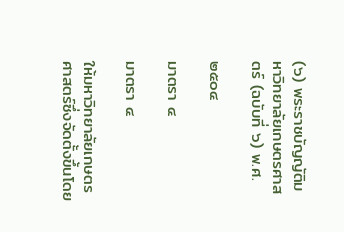(๖) พระราชบัญญัติมหาวิทยาลัยเกษตรศาสตร์ (ฉบับที่ ๖) พ.ศ.

๒๕๐๔

มาตรา ๔

มาตรา ๔

ให้มหาวิทยาลัยเกษตรศาสตร์ซึ่งจัดตั้งขึ้นโดย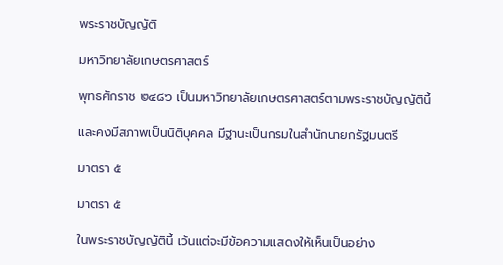พระราชบัญญัติ

มหาวิทยาลัยเกษตรศาสตร์

พุทธศักราช ๒๔๘๖ เป็นมหาวิทยาลัยเกษตรศาสตร์ตามพระราชบัญญัตินี้

และคงมีสภาพเป็นนิติบุคคล มีฐานะเป็นกรมในสำนักนายกรัฐมนตรี

มาตรา ๕

มาตรา ๕

ในพระราชบัญญัตินี้ เว้นแต่จะมีข้อความแสดงให้เห็นเป็นอย่าง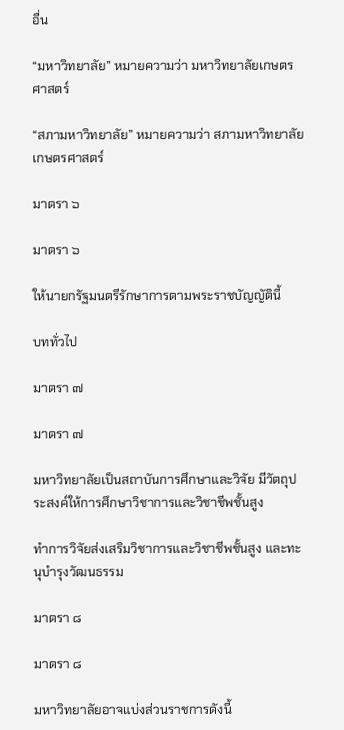อื่น

“มหาวิทยาลัย” หมายความว่า มหาวิทยาลัยเกษตรศาสตร์

“สภามหาวิทยาลัย” หมายความว่า สภามหาวิทยาลัยเกษตรศาสตร์

มาตรา ๖

มาตรา ๖

ให้นายกรัฐมนตรีรักษาการตามพระราชบัญญัตินี้

บททั่วไป

มาตรา ๗

มาตรา ๗

มหาวิทยาลัยเป็นสถาบันการศึกษาและวิจัย มีวัตถุประสงค์ให้การศึกษาวิชาการและวิชาชีพชั้นสูง

ทำการวิจัยส่งเสริมวิชาการและวิชาชีพชั้นสูง และทะนุบำรุงวัฒนธรรม

มาตรา ๘

มาตรา ๘

มหาวิทยาลัยอาจแบ่งส่วนราชการดังนี้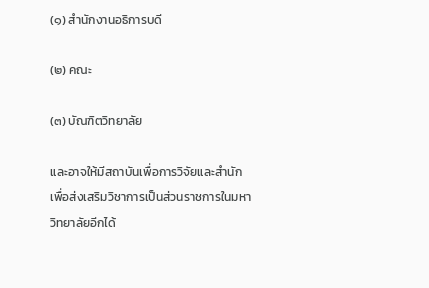(๑) สำนักงานอธิการบดี

(๒) คณะ

(๓) บัณฑิตวิทยาลัย

และอาจให้มีสถาบันเพื่อการวิจัยและสำนักเพื่อส่งเสริมวิชาการเป็นส่วนราชการในมหาวิทยาลัยอีกได้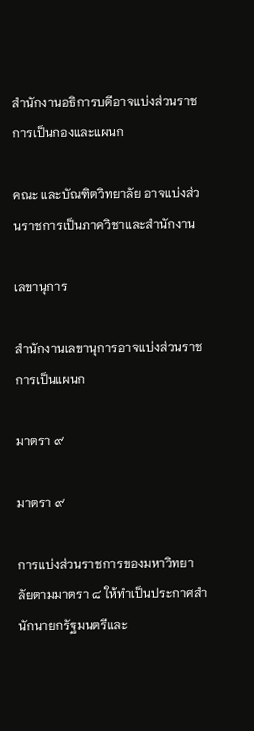สำนักงานอธิการบดีอาจแบ่งส่วนราชการเป็นกองและแผนก

คณะ และบัณฑิตวิทยาลัย อาจแบ่งส่วนราชการเป็นภาควิชาและสำนักงาน

เลขานุการ

สำนักงานเลขานุการอาจแบ่งส่วนราชการเป็นแผนก

มาตรา ๙

มาตรา ๙

การแบ่งส่วนราชการของมหาวิทยาลัยตามมาตรา ๘ ให้ทำเป็นประกาศสำนักนายกรัฐมนตรีและ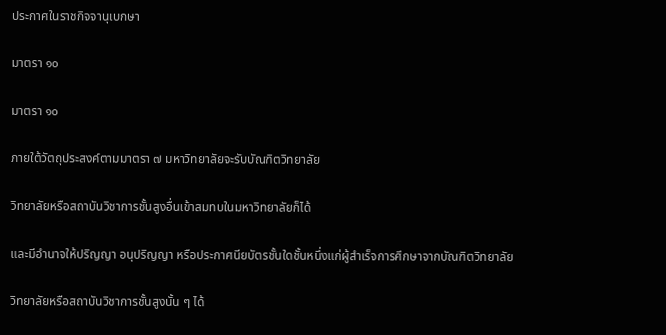ประกาศในราชกิจจานุเบกษา

มาตรา ๑๐

มาตรา ๑๐

ภายใต้วัตถุประสงค์ตามมาตรา ๗ มหาวิทยาลัยจะรับบัณฑิตวิทยาลัย

วิทยาลัยหรือสถาบันวิชาการชั้นสูงอื่นเข้าสมทบในมหาวิทยาลัยก็ได้

และมีอำนาจให้ปริญญา อนุปริญญา หรือประกาศนียบัตรชั้นใดชั้นหนึ่งแก่ผู้สำเร็จการศึกษาจากบัณฑิตวิทยาลัย

วิทยาลัยหรือสถาบันวิชาการชั้นสูงนั้น ๆ ได้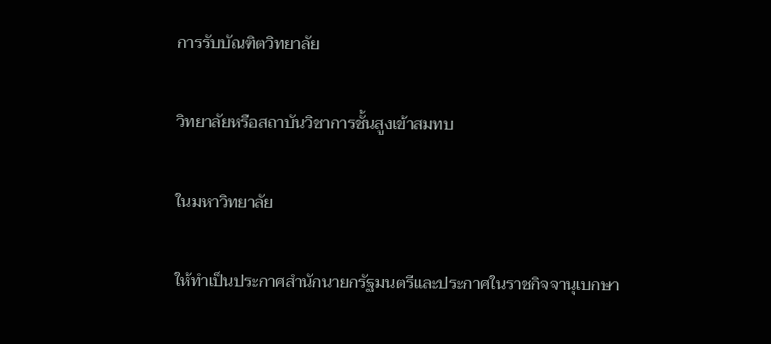การรับบัณฑิตวิทยาลัย

วิทยาลัยหรือสถาบันวิชาการชั้นสูงเข้าสมทบ

ในมหาวิทยาลัย

ให้ทำเป็นประกาศสำนักนายกรัฐมนตรีและประกาศในราชกิจจานุเบกษา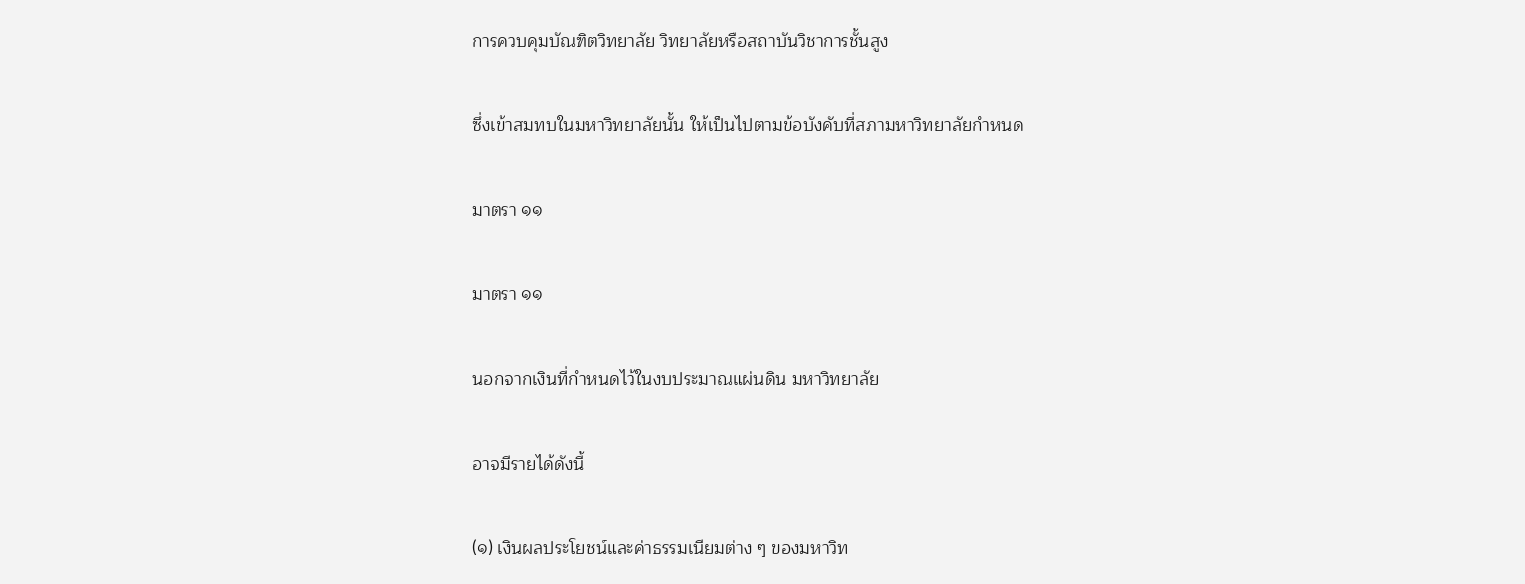การควบคุมบัณฑิตวิทยาลัย วิทยาลัยหรือสถาบันวิชาการชั้นสูง

ซึ่งเข้าสมทบในมหาวิทยาลัยนั้น ให้เป็นไปตามข้อบังคับที่สภามหาวิทยาลัยกำหนด

มาตรา ๑๑

มาตรา ๑๑

นอกจากเงินที่กำหนดไว้ในงบประมาณแผ่นดิน มหาวิทยาลัย

อาจมีรายได้ดังนี้

(๑) เงินผลประโยชน์และค่าธรรมเนียมต่าง ๆ ของมหาวิท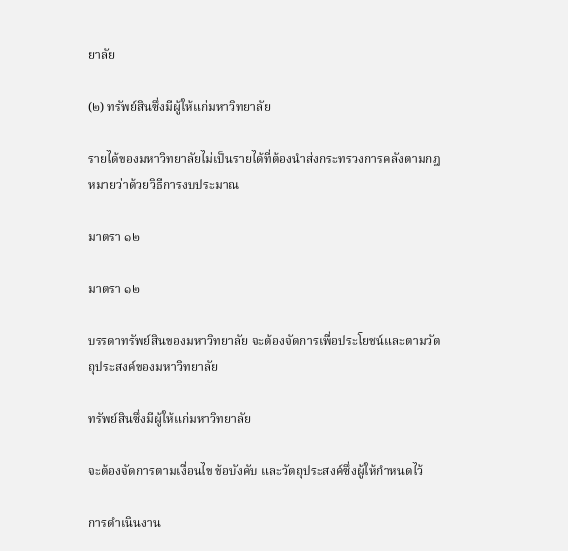ยาลัย

(๒) ทรัพย์สินซึ่งมีผู้ให้แก่มหาวิทยาลัย

รายได้ของมหาวิทยาลัยไม่เป็นรายได้ที่ต้องนำส่งกระทรวงการคลังตามกฎหมายว่าด้วยวิธีการงบประมาณ

มาตรา ๑๒

มาตรา ๑๒

บรรดาทรัพย์สินของมหาวิทยาลัย จะต้องจัดการเพื่อประโยชน์และตามวัตถุประสงค์ของมหาวิทยาลัย

ทรัพย์สินซึ่งมีผู้ให้แก่มหาวิทยาลัย

จะต้องจัดการตามเงื่อนไข ข้อบังคับ และวัตถุประสงค์ซึ่งผู้ให้กำหนดไว้

การดำเนินงาน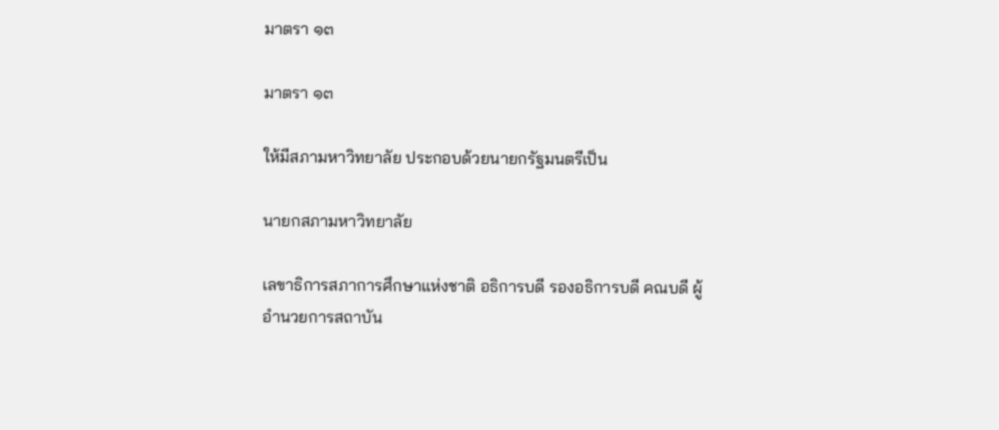มาตรา ๑๓

มาตรา ๑๓

ให้มีสภามหาวิทยาลัย ประกอบด้วยนายกรัฐมนตรีเป็น

นายกสภามหาวิทยาลัย

เลขาธิการสภาการศึกษาแห่งชาติ อธิการบดี รองอธิการบดี คณบดี ผู้อำนวยการสถาบัน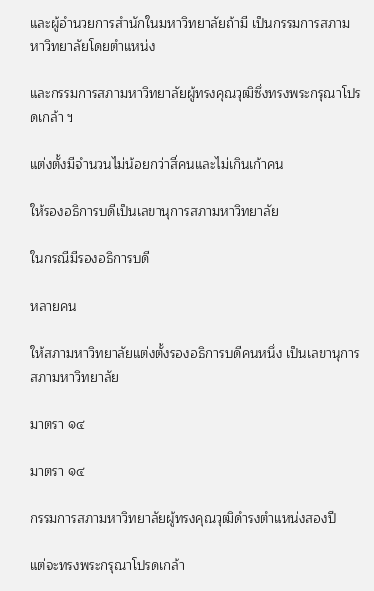และผู้อำนวยการสำนักในมหาวิทยาลัยถ้ามี เป็นกรรมการสภามหาวิทยาลัยโดยตำแหน่ง

และกรรมการสภามหาวิทยาลัยผู้ทรงคุณวุฒิซึ่งทรงพระกรุณาโปรดเกล้า ฯ

แต่งตั้งมีจำนวนไม่น้อยกว่าสี่คนและไม่เกินเก้าคน

ให้รองอธิการบดีเป็นเลขานุการสภามหาวิทยาลัย

ในกรณีมีรองอธิการบดี

หลายคน

ให้สภามหาวิทยาลัยแต่งตั้งรองอธิการบดีคนหนึ่ง เป็นเลขานุการสภามหาวิทยาลัย

มาตรา ๑๔

มาตรา ๑๔

กรรมการสภามหาวิทยาลัยผู้ทรงคุณวุฒิดำรงตำแหน่งสองปี

แต่จะทรงพระกรุณาโปรดเกล้า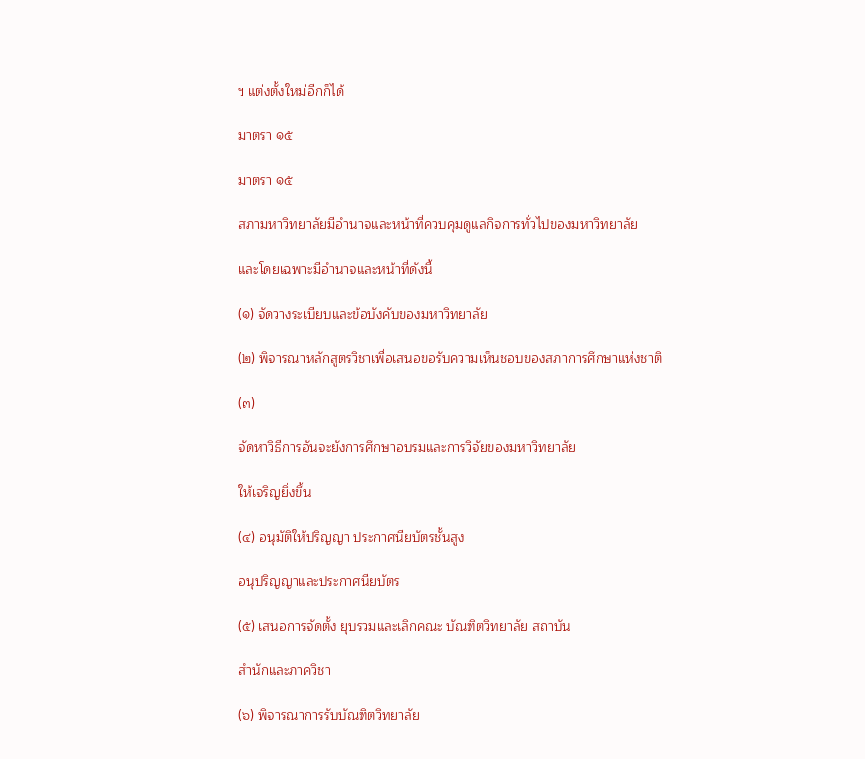ฯ แต่งตั้งใหม่อีกก็ได้

มาตรา ๑๕

มาตรา ๑๕

สภามหาวิทยาลัยมีอำนาจและหน้าที่ควบคุมดูแลกิจการทั่วไปของมหาวิทยาลัย

และโดยเฉพาะมีอำนาจและหน้าที่ดังนี้

(๑) จัดวางระเบียบและข้อบังคับของมหาวิทยาลัย

(๒) พิจารณาหลักสูตรวิชาเพื่อเสนอขอรับความเห็นชอบของสภาการศึกษาแห่งชาติ

(๓)

จัดหาวิธีการอันจะยังการศึกษาอบรมและการวิจัยของมหาวิทยาลัย

ให้เจริญยิ่งขึ้น

(๔) อนุมัติให้ปริญญา ประกาศนียบัตรชั้นสูง

อนุปริญญาและประกาศนียบัตร

(๕) เสนอการจัดตั้ง ยุบรวมและเลิกคณะ บัณฑิตวิทยาลัย สถาบัน

สำนักและภาควิชา

(๖) พิจารณาการรับบัณฑิตวิทยาลัย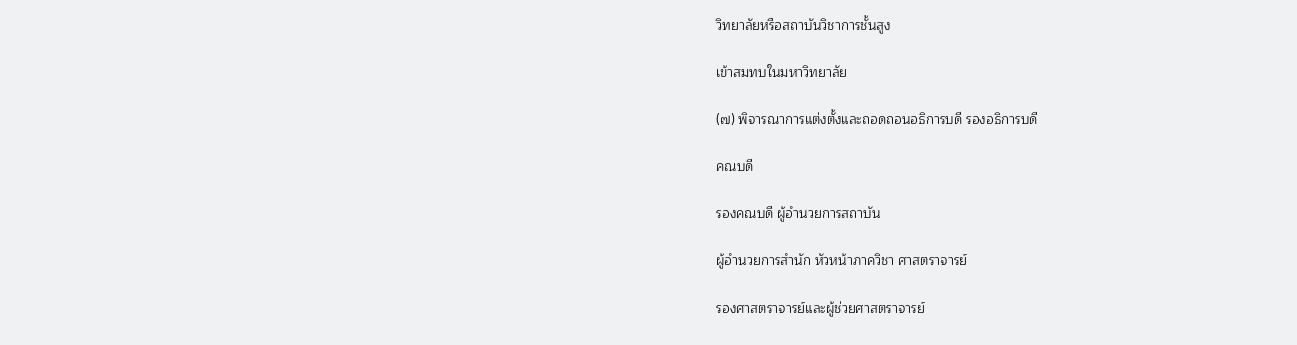วิทยาลัยหรือสถาบันวิชาการชั้นสูง

เข้าสมทบในมหาวิทยาลัย

(๗) พิจารณาการแต่งตั้งและถอดถอนอธิการบดี รองอธิการบดี

คณบดี

รองคณบดี ผู้อำนวยการสถาบัน

ผู้อำนวยการสำนัก หัวหน้าภาควิชา ศาสตราจารย์

รองศาสตราจารย์และผู้ช่วยศาสตราจารย์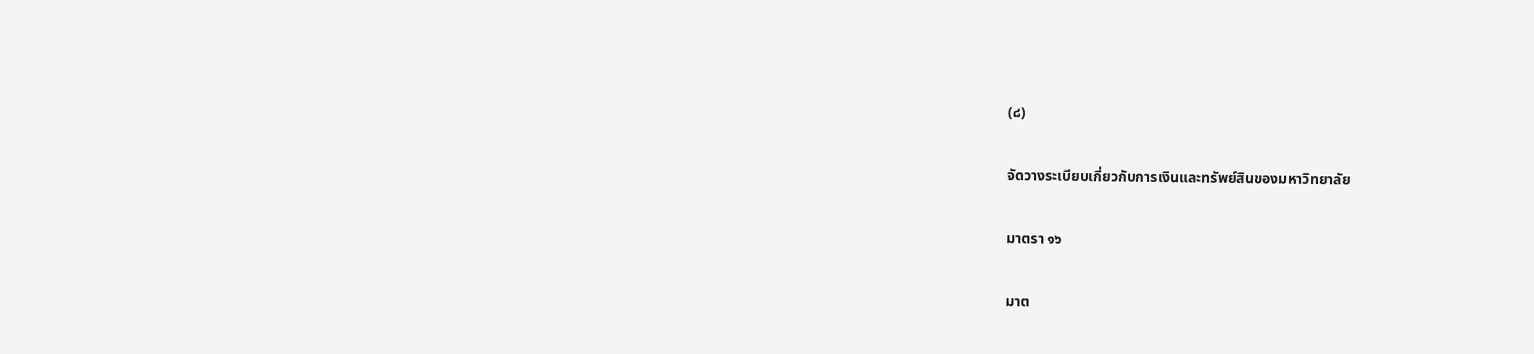(๘)

จัดวางระเบียบเกี่ยวกับการเงินและทรัพย์สินของมหาวิทยาลัย

มาตรา ๑๖

มาต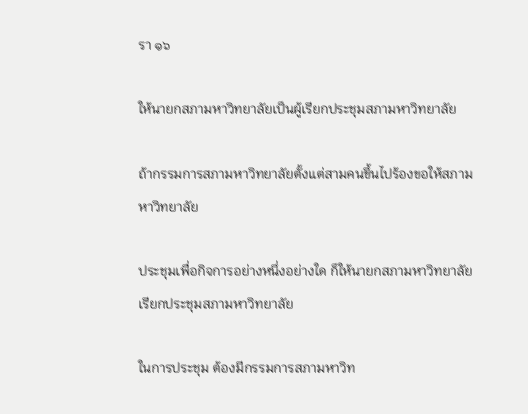รา ๑๖

ให้นายกสภามหาวิทยาลัยเป็นผู้เรียกประชุมสภามหาวิทยาลัย

ถ้ากรรมการสภามหาวิทยาลัยตั้งแต่สามคนขึ้นไปร้องขอให้สภามหาวิทยาลัย

ประชุมเพื่อกิจการอย่างหนึ่งอย่างใด ก็ให้นายกสภามหาวิทยาลัยเรียกประชุมสภามหาวิทยาลัย

ในการประชุม ต้องมีกรรมการสภามหาวิท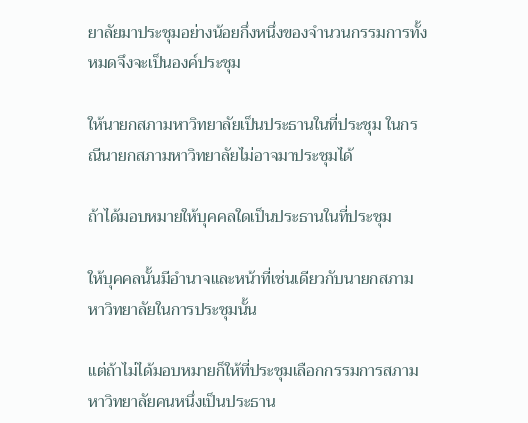ยาลัยมาประชุมอย่างน้อยกึ่งหนึ่งของจำนวนกรรมการทั้งหมดจึงจะเป็นองค์ประชุม

ให้นายกสภามหาวิทยาลัยเป็นประธานในที่ประชุม ในกรณีนายกสภามหาวิทยาลัยไม่อาจมาประชุมได้

ถ้าได้มอบหมายให้บุคคลใดเป็นประธานในที่ประชุม

ให้บุคคลนั้นมีอำนาจและหน้าที่เช่นเดียวกับนายกสภามหาวิทยาลัยในการประชุมนั้น

แต่ถ้าไม่ได้มอบหมายก็ให้ที่ประชุมเลือกกรรมการสภามหาวิทยาลัยคนหนึ่งเป็นประธาน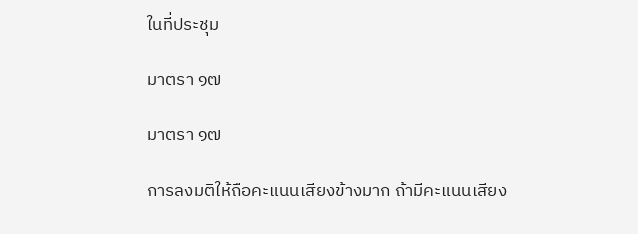ในที่ประชุม

มาตรา ๑๗

มาตรา ๑๗

การลงมติให้ถือคะแนนเสียงข้างมาก ถ้ามีคะแนนเสียง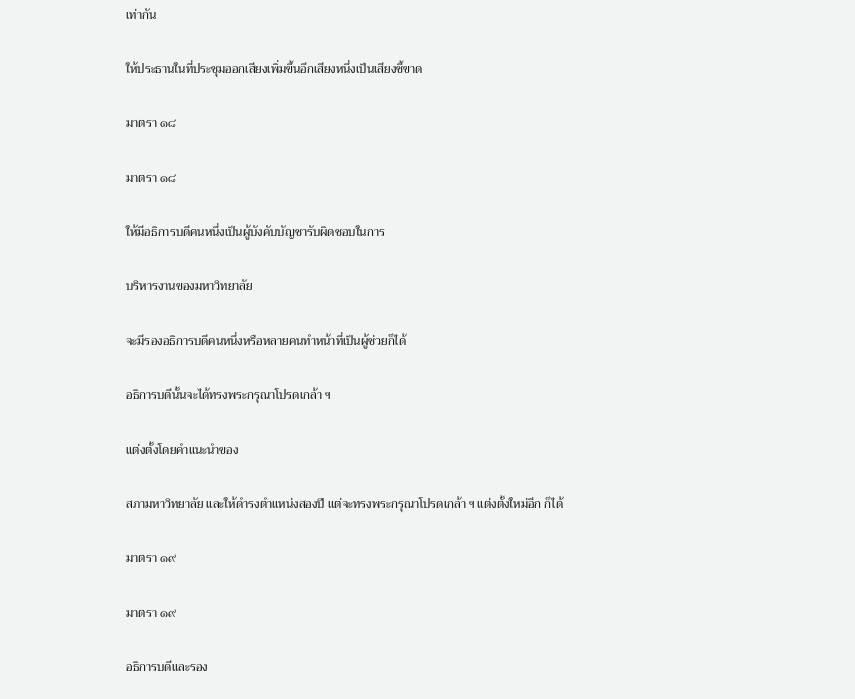เท่ากัน

ให้ประธานในที่ประชุมออกเสียงเพิ่มขึ้นอีกเสียงหนึ่งเป็นเสียงชี้ขาด

มาตรา ๑๘

มาตรา ๑๘

ให้มีอธิการบดีคนหนึ่งเป็นผู้บังคับบัญชารับผิดชอบในการ

บริหารงานของมหาวิทยาลัย

จะมีรองอธิการบดีคนหนึ่งหรือหลายคนทำหน้าที่เป็นผู้ช่วยก็ได้

อธิการบดีนั้นจะได้ทรงพระกรุณาโปรดเกล้า ฯ

แต่งตั้งโดยคำแนะนำของ

สภามหาวิทยาลัย และให้ดำรงตำแหน่งสองปี แต่จะทรงพระกรุณาโปรดเกล้า ฯ แต่งตั้งใหม่อีก ก็ได้

มาตรา ๑๙

มาตรา ๑๙

อธิการบดีและรอง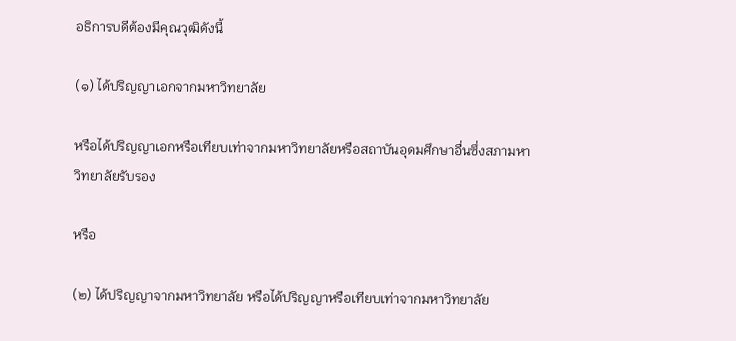อธิการบดีต้องมีคุณวุฒิดังนี้

(๑) ได้ปริญญาเอกจากมหาวิทยาลัย

หรือได้ปริญญาเอกหรือเทียบเท่าจากมหาวิทยาลัยหรือสถาบันอุดมศึกษาอื่นซึ่งสภามหาวิทยาลัยรับรอง

หรือ

(๒) ได้ปริญญาจากมหาวิทยาลัย หรือได้ปริญญาหรือเทียบเท่าจากมหาวิทยาลัย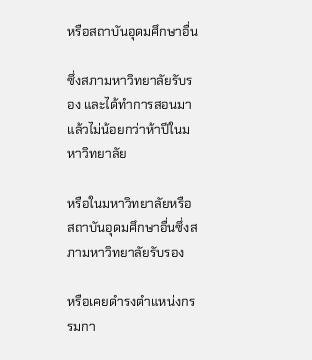หรือสถาบันอุดมศึกษาอื่น

ซึ่งสภามหาวิทยาลัยรับรอง และได้ทำการสอนมาแล้วไม่น้อยกว่าห้าปีในมหาวิทยาลัย

หรือในมหาวิทยาลัยหรือสถาบันอุดมศึกษาอื่นซึ่งสภามหาวิทยาลัยรับรอง

หรือเคยดำรงตำแหน่งกรรมกา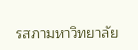รสภามหาวิทยาลัย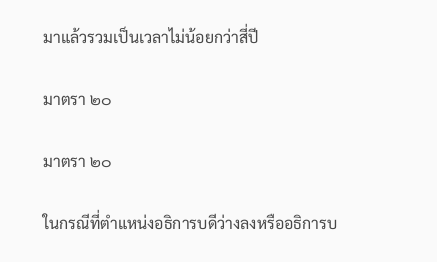มาแล้วรวมเป็นเวลาไม่น้อยกว่าสี่ปี

มาตรา ๒๐

มาตรา ๒๐

ในกรณีที่ตำแหน่งอธิการบดีว่างลงหรืออธิการบ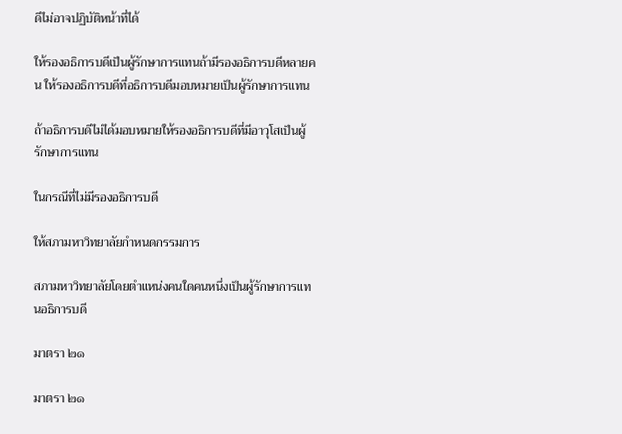ดีไม่อาจปฏิบัติหน้าที่ได้

ให้รองอธิการบดีเป็นผู้รักษาการแทนถ้ามีรองอธิการบดีหลายคน ให้รองอธิการบดีที่อธิการบดีมอบหมายเป็นผู้รักษาการแทน

ถ้าอธิการบดีไม่ได้มอบหมายให้รองอธิการบดีที่มีอาวุโสเป็นผู้รักษาการแทน

ในกรณีที่ไม่มีรองอธิการบดี

ให้สภามหาวิทยาลัยกำหนดกรรมการ

สภามหาวิทยาลัยโดยตำแหน่งคนใดคนหนึ่งเป็นผู้รักษาการแทนอธิการบดี

มาตรา ๒๑

มาตรา ๒๑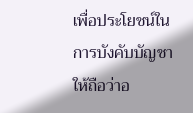เพื่อประโยชน์ในการบังคับบัญชาให้ถือว่าอ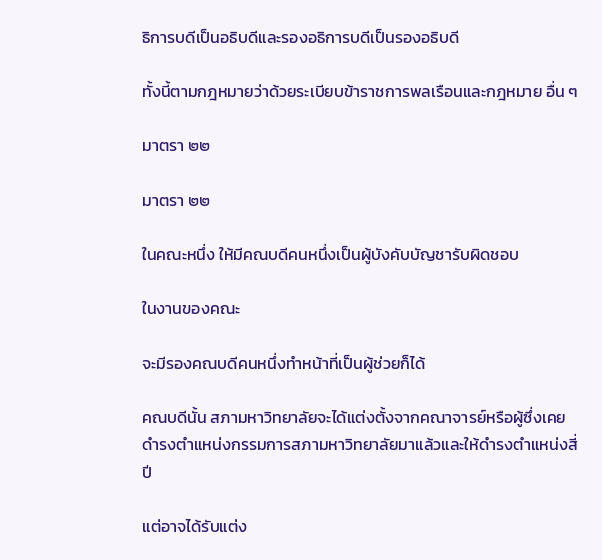ธิการบดีเป็นอธิบดีและรองอธิการบดีเป็นรองอธิบดี

ทั้งนี้ตามกฎหมายว่าด้วยระเบียบข้าราชการพลเรือนและกฎหมาย อื่น ๆ

มาตรา ๒๒

มาตรา ๒๒

ในคณะหนึ่ง ให้มีคณบดีคนหนึ่งเป็นผู้บังคับบัญชารับผิดชอบ

ในงานของคณะ

จะมีรองคณบดีคนหนึ่งทำหน้าที่เป็นผู้ช่วยก็ได้

คณบดีนั้น สภามหาวิทยาลัยจะได้แต่งตั้งจากคณาจารย์หรือผู้ซึ่งเคยดำรงตำแหน่งกรรมการสภามหาวิทยาลัยมาแล้วและให้ดำรงตำแหน่งสี่ปี

แต่อาจได้รับแต่ง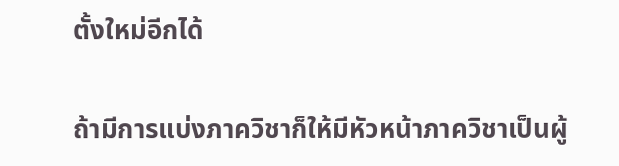ตั้งใหม่อีกได้

ถ้ามีการแบ่งภาควิชาก็ให้มีหัวหน้าภาควิชาเป็นผู้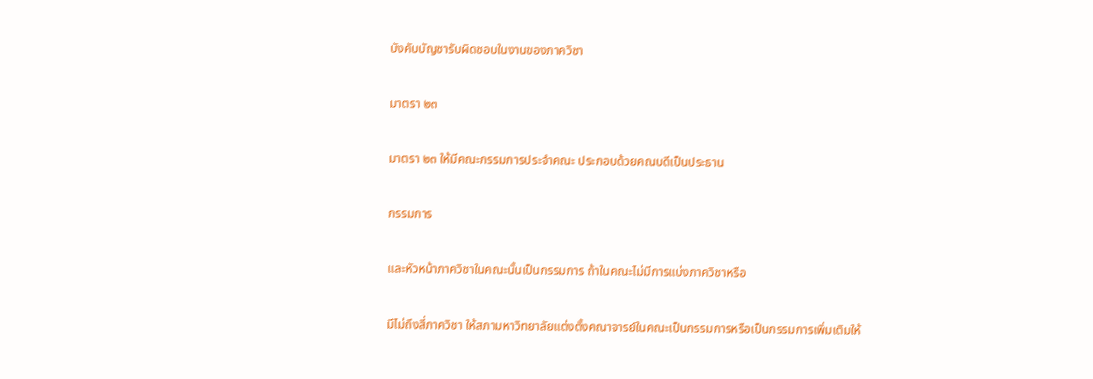บังคับบัญชารับผิดชอบในงานของภาควิชา

มาตรา ๒๓

มาตรา ๒๓ ให้มีคณะกรรมการประจำคณะ ประกอบด้วยคณบดีเป็นประธาน

กรรมการ

และหัวหน้าภาควิชาในคณะนั้นเป็นกรรมการ ถ้าในคณะไม่มีการแบ่งภาควิชาหรือ

มีไม่ถึงสี่ภาควิชา ให้สภามหาวิทยาลัยแต่งตั้งคณาจารย์ในคณะเป็นกรรมการหรือเป็นกรรมการเพิ่มเติมให้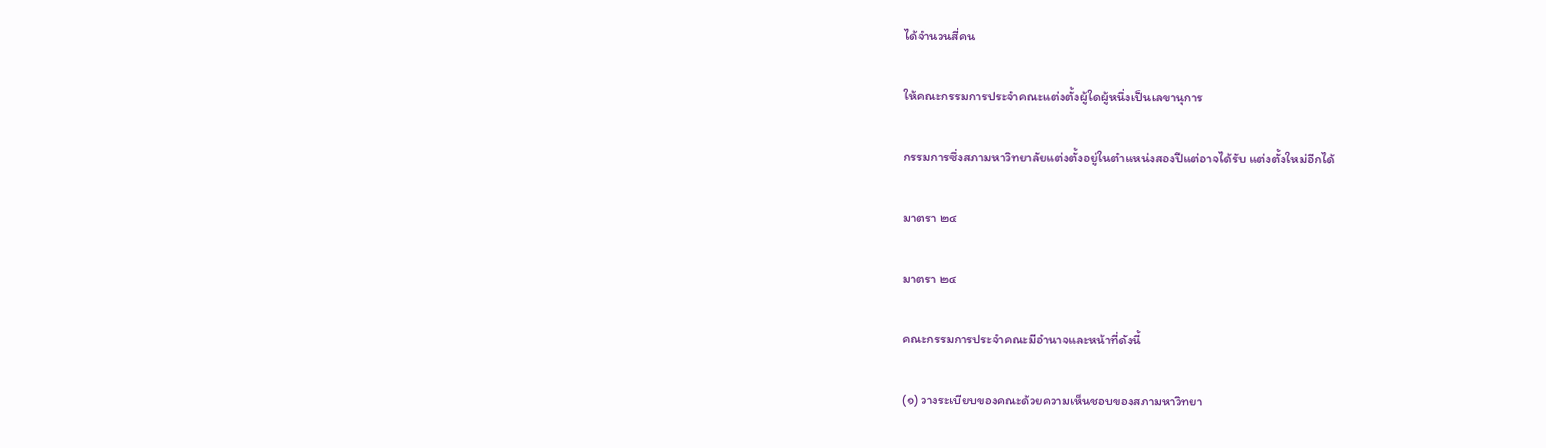ได้จำนวนสี่คน

ให้คณะกรรมการประจำคณะแต่งตั้งผู้ใดผู้หนึ่งเป็นเลขานุการ

กรรมการซึ่งสภามหาวิทยาลัยแต่งตั้งอยู่ในตำแหน่งสองปีแต่อาจได้รับ แต่งตั้งใหม่อีกได้

มาตรา ๒๔

มาตรา ๒๔

คณะกรรมการประจำคณะมีอำนาจและหน้าที่ดังนี้

(๑) วางระเบียบของคณะด้วยความเห็นชอบของสภามหาวิทยา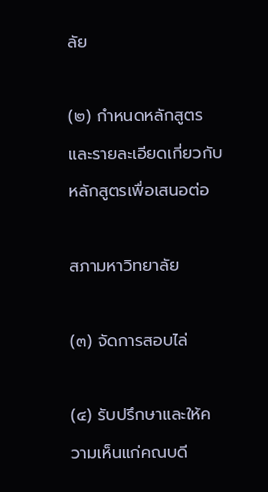ลัย

(๒) กำหนดหลักสูตรและรายละเอียดเกี่ยวกับหลักสูตรเพื่อเสนอต่อ

สภามหาวิทยาลัย

(๓) จัดการสอบไล่

(๔) รับปรึกษาและให้ความเห็นแก่คณบดี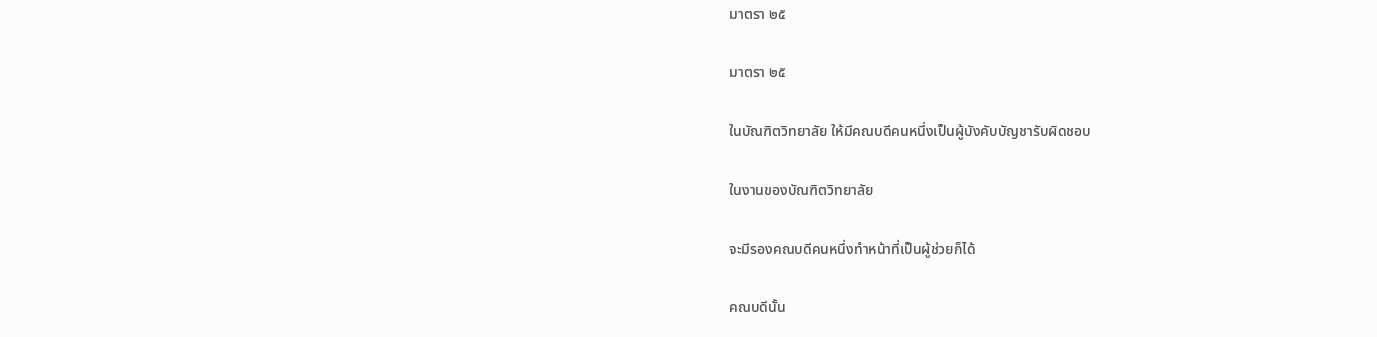มาตรา ๒๕

มาตรา ๒๕

ในบัณฑิตวิทยาลัย ให้มีคณบดีคนหนึ่งเป็นผู้บังคับบัญชารับผิดชอบ

ในงานของบัณฑิตวิทยาลัย

จะมีรองคณบดีคนหนึ่งทำหน้าที่เป็นผู้ช่วยก็ได้

คณบดีนั้น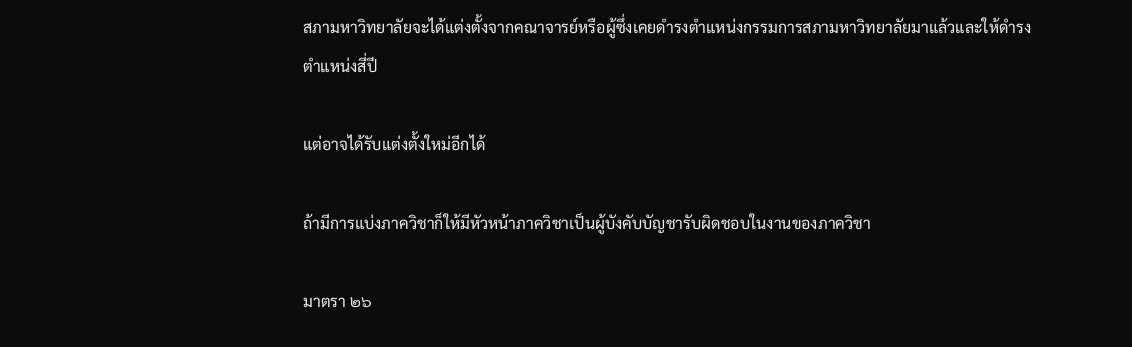สภามหาวิทยาลัยจะได้แต่งตั้งจากคณาจารย์หรือผู้ซึ่งเคยดำรงตำแหน่งกรรมการสภามหาวิทยาลัยมาแล้วและให้ดำรงตำแหน่งสี่ปี

แต่อาจได้รับแต่งตั้งใหม่อีกได้

ถ้ามีการแบ่งภาควิชาก็ให้มีหัวหน้าภาควิชาเป็นผู้บังคับบัญชารับผิดชอบในงานของภาควิชา

มาตรา ๒๖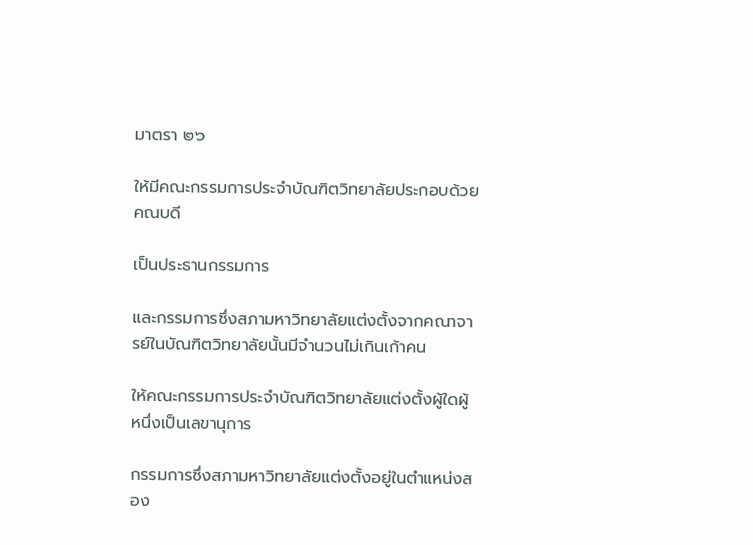มาตรา ๒๖

ให้มีคณะกรรมการประจำบัณฑิตวิทยาลัยประกอบด้วยคณบดี

เป็นประธานกรรมการ

และกรรมการซึ่งสภามหาวิทยาลัยแต่งตั้งจากคณาจารย์ในบัณฑิตวิทยาลัยนั้นมีจำนวนไม่เกินเก้าคน

ให้คณะกรรมการประจำบัณฑิตวิทยาลัยแต่งตั้งผู้ใดผู้หนึ่งเป็นเลขานุการ

กรรมการซึ่งสภามหาวิทยาลัยแต่งตั้งอยู่ในตำแหน่งสอง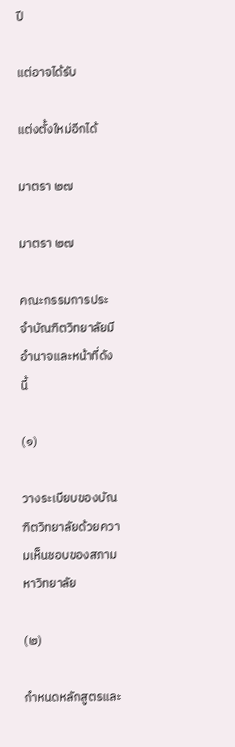ปี

แต่อาจได้รับ

แต่งตั้งใหม่อีกได้

มาตรา ๒๗

มาตรา ๒๗

คณะกรรมการประจำบัณฑิตวิทยาลัยมีอำนาจและหน้าที่ดังนี้

(๑)

วางระเบียบของบัณฑิตวิทยาลัยด้วยความเห็นชอบของสภามหาวิทยาลัย

(๒)

กำหนดหลักสูตรและ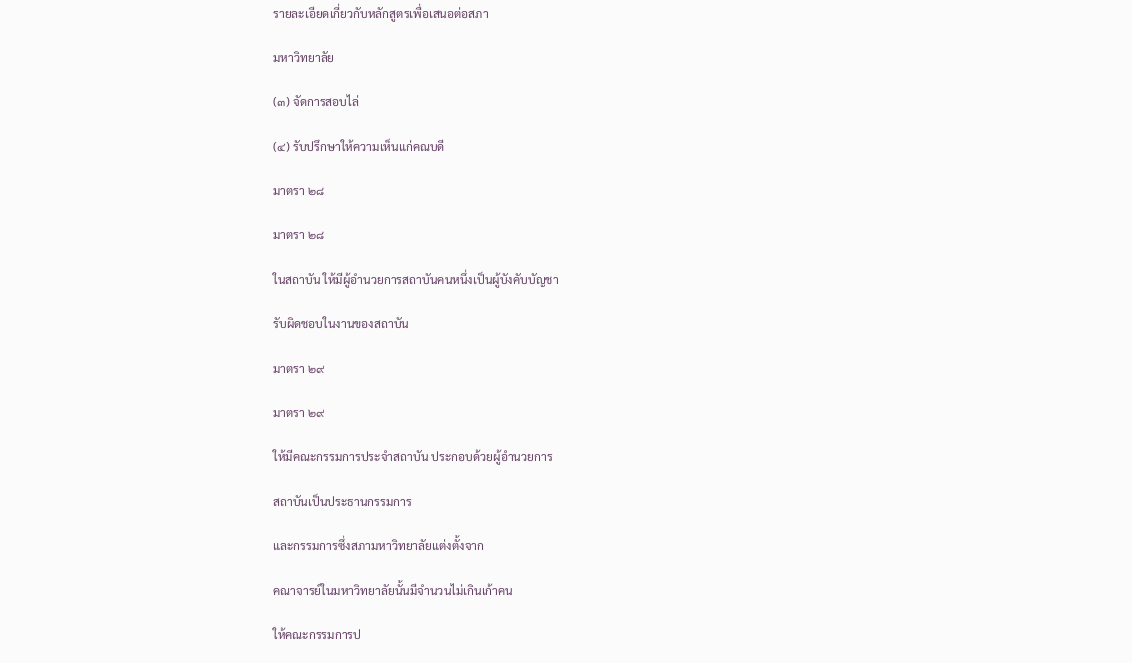รายละเอียดเกี่ยวกับหลักสูตรเพื่อเสนอต่อสภา

มหาวิทยาลัย

(๓) จัดการสอบไล่

(๔) รับปรึกษาให้ความเห็นแก่คณบดี

มาตรา ๒๘

มาตรา ๒๘

ในสถาบัน ให้มีผู้อำนวยการสถาบันคนหนึ่งเป็นผู้บังคับบัญชา

รับผิดชอบในงานของสถาบัน

มาตรา ๒๙

มาตรา ๒๙

ให้มีคณะกรรมการประจำสถาบัน ประกอบด้วยผู้อำนวยการ

สถาบันเป็นประธานกรรมการ

และกรรมการซึ่งสภามหาวิทยาลัยแต่งตั้งจาก

คณาจารย์ในมหาวิทยาลัยนั้นมีจำนวนไม่เกินเก้าคน

ให้คณะกรรมการป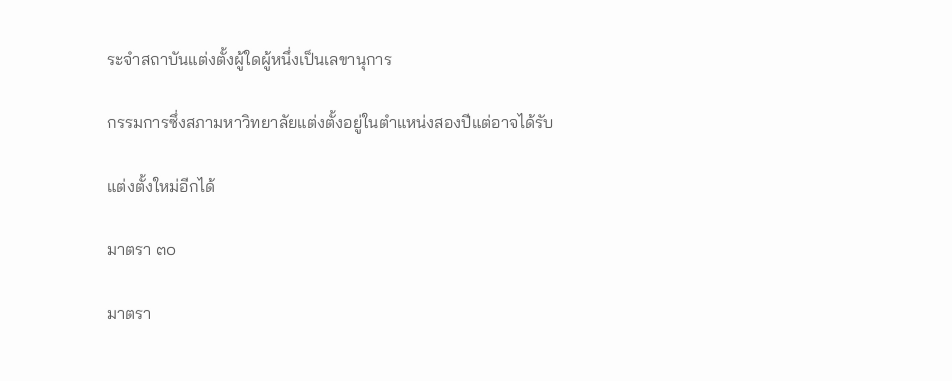ระจำสถาบันแต่งตั้งผู้ใดผู้หนึ่งเป็นเลขานุการ

กรรมการซึ่งสภามหาวิทยาลัยแต่งตั้งอยู่ในตำแหน่งสองปีแต่อาจได้รับ

แต่งตั้งใหม่อีกได้

มาตรา ๓๐

มาตรา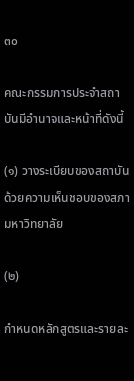๓๐

คณะกรรมการประจำสถาบันมีอำนาจและหน้าที่ดังนี้

(๑) วางระเบียบของสถาบันด้วยความเห็นชอบของสภามหาวิทยาลัย

(๒)

กำหนดหลักสูตรและรายละ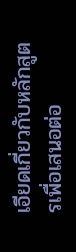เอียดเกี่ยวกับหลักสูตรเพื่อเสนอต่อ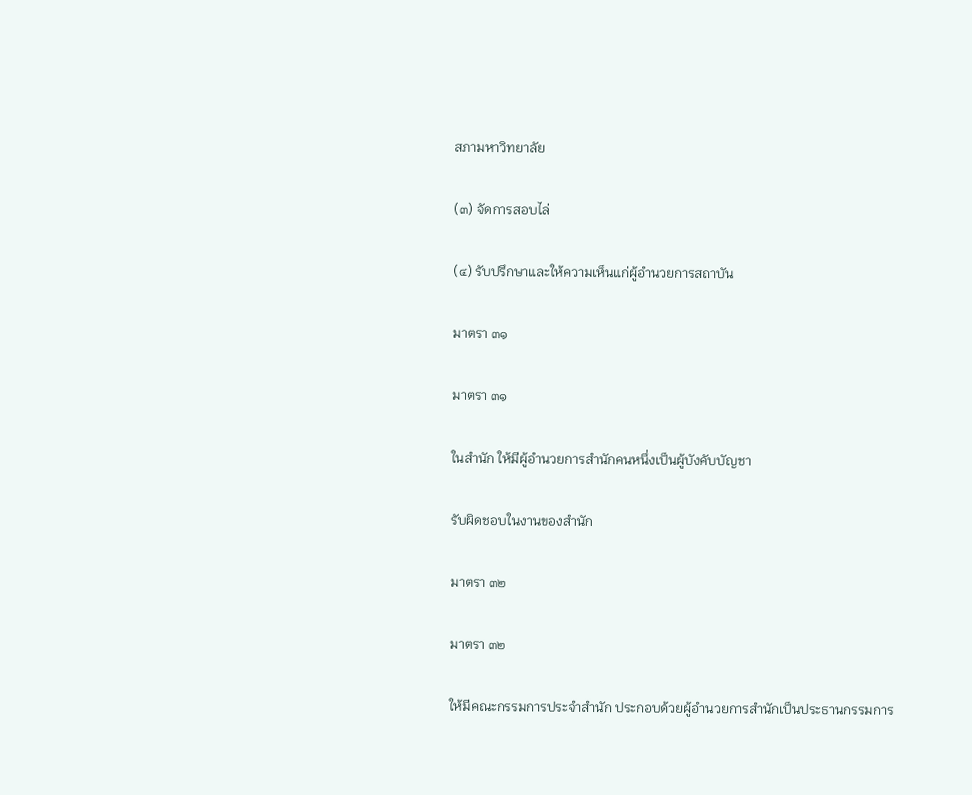สภามหาวิทยาลัย

(๓) จัดการสอบไล่

(๔) รับปรึกษาและให้ความเห็นแก่ผู้อำนวยการสถาบัน

มาตรา ๓๑

มาตรา ๓๑

ในสำนัก ให้มีผู้อำนวยการสำนักคนหนึ่งเป็นผู้บังคับบัญชา

รับผิดชอบในงานของสำนัก

มาตรา ๓๒

มาตรา ๓๒

ให้มีคณะกรรมการประจำสำนัก ประกอบด้วยผู้อำนวยการสำนักเป็นประธานกรรมการ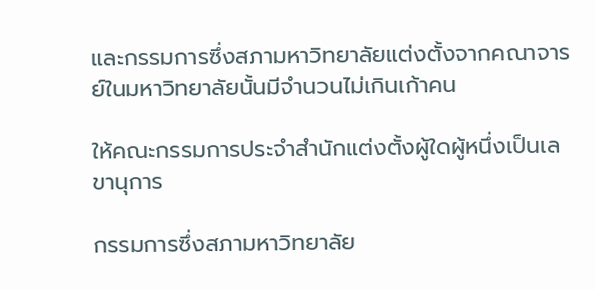และกรรมการซึ่งสภามหาวิทยาลัยแต่งตั้งจากคณาจารย์ในมหาวิทยาลัยนั้นมีจำนวนไม่เกินเก้าคน

ให้คณะกรรมการประจำสำนักแต่งตั้งผู้ใดผู้หนึ่งเป็นเลขานุการ

กรรมการซึ่งสภามหาวิทยาลัย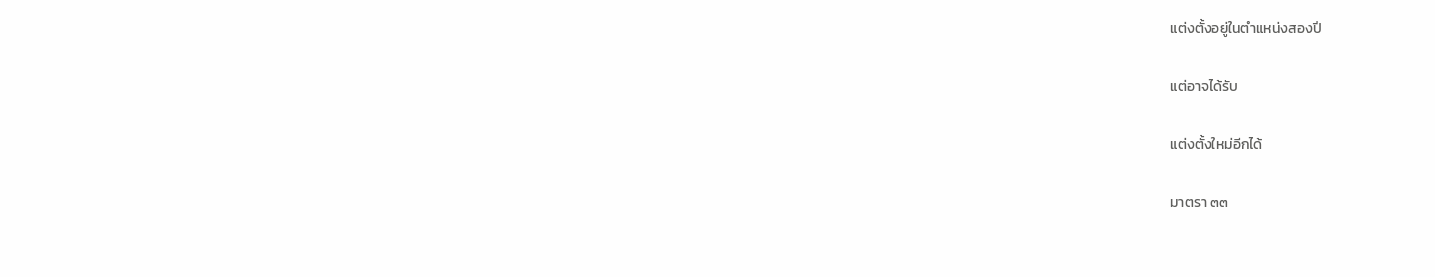แต่งตั้งอยู่ในตำแหน่งสองปี

แต่อาจได้รับ

แต่งตั้งใหม่อีกได้

มาตรา ๓๓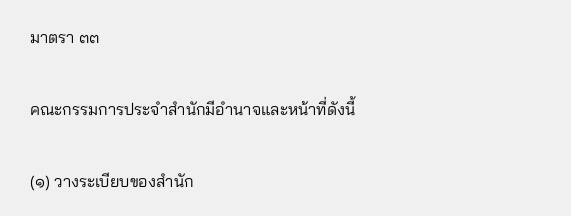มาตรา ๓๓

คณะกรรมการประจำสำนักมีอำนาจและหน้าที่ดังนี้

(๑) วางระเบียบของสำนัก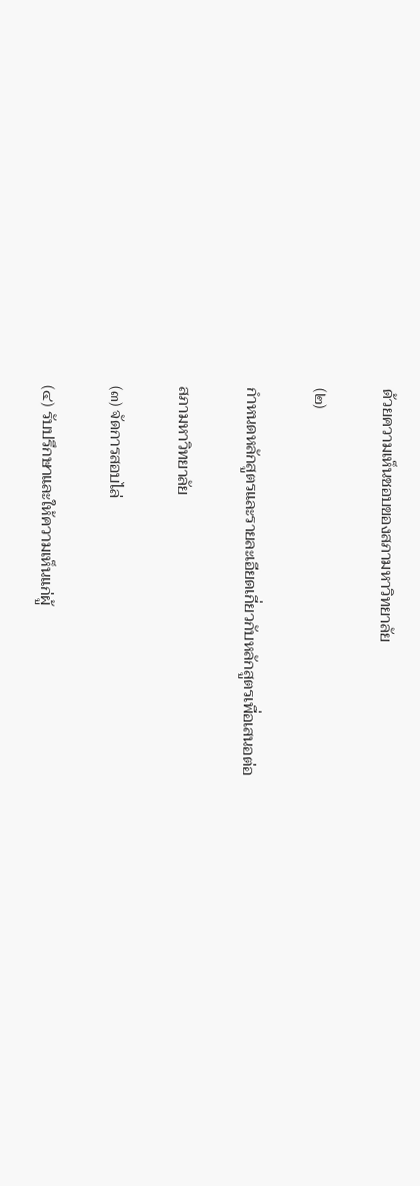ด้วยความเห็นชอบของสภามหาวิทยาลัย

(๒)

กำหนดหลักสูตรและรายละเอียดเกี่ยวกับหลักสูตรเพื่อเสนอต่อ

สภามหาวิทยาลัย

(๓) จัดการสอบไล่

(๔) รับปรึกษาและให้ความเห็นแก่ผู้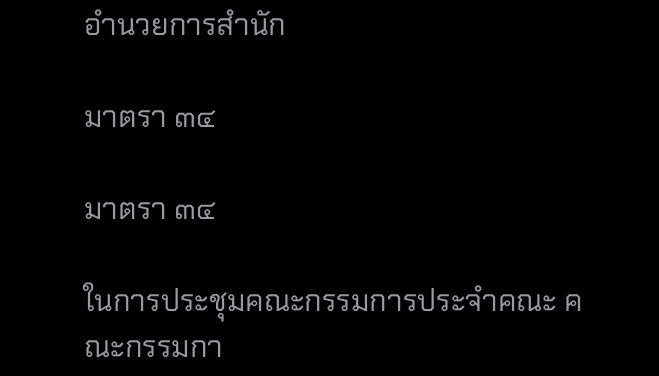อำนวยการสำนัก

มาตรา ๓๔

มาตรา ๓๔

ในการประชุมคณะกรรมการประจำคณะ คณะกรรมกา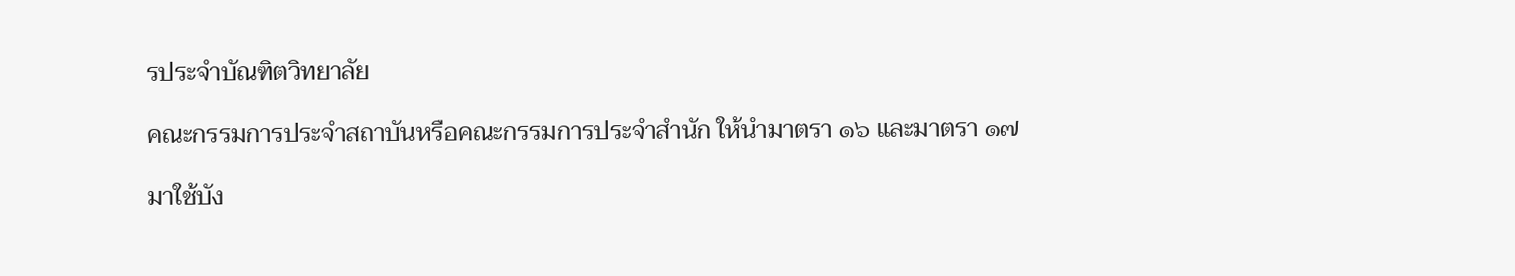รประจำบัณฑิตวิทยาลัย

คณะกรรมการประจำสถาบันหรือคณะกรรมการประจำสำนัก ให้นำมาตรา ๑๖ และมาตรา ๑๗

มาใช้บัง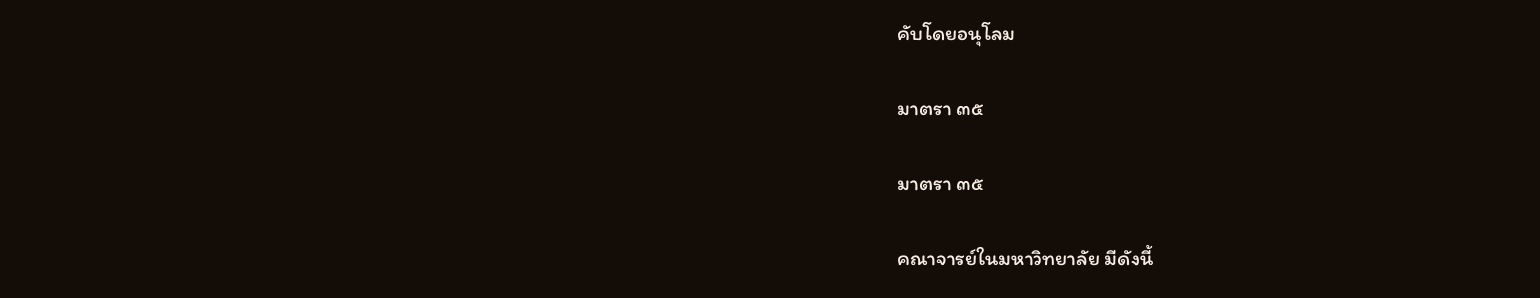คับโดยอนุโลม

มาตรา ๓๕

มาตรา ๓๕

คณาจารย์ในมหาวิทยาลัย มีดังนี้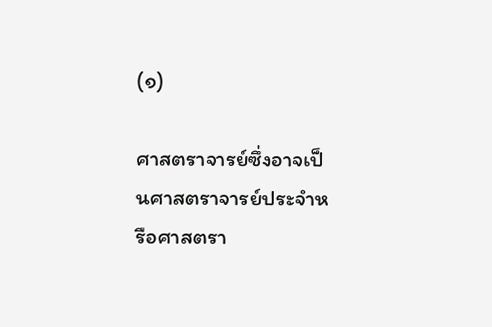(๑)

ศาสตราจารย์ซึ่งอาจเป็นศาสตราจารย์ประจำหรือศาสตรา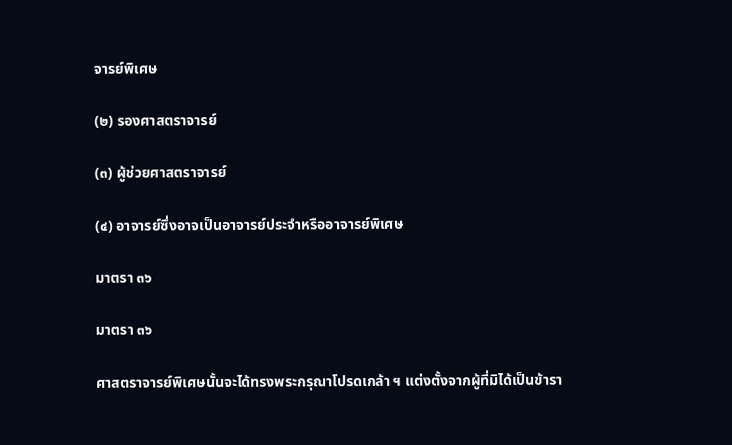จารย์พิเศษ

(๒) รองศาสตราจารย์

(๓) ผู้ช่วยศาสตราจารย์

(๔) อาจารย์ซึ่งอาจเป็นอาจารย์ประจำหรืออาจารย์พิเศษ

มาตรา ๓๖

มาตรา ๓๖

ศาสตราจารย์พิเศษนั้นจะได้ทรงพระกรุณาโปรดเกล้า ฯ แต่งตั้งจากผู้ที่มิได้เป็นข้ารา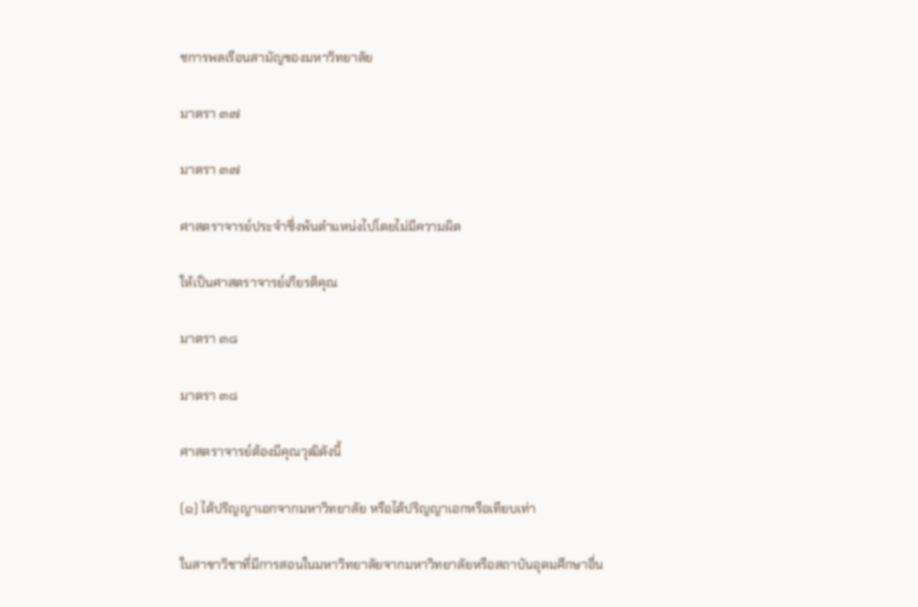ชการพลเรือนสามัญของมหาวิทยาลัย

มาตรา ๓๗

มาตรา ๓๗

ศาสตราจารย์ประจำซึ่งพ้นตำแหน่งไปโดยไม่มีความผิด

ให้เป็นศาสตราจารย์เกียรติคุณ

มาตรา ๓๘

มาตรา ๓๘

ศาสตราจารย์ต้องมีคุณวุฒิดังนี้

(๑) ได้ปริญญาเอกจากมหาวิทยาลัย หรือได้ปริญญาเอกหรือเทียบเท่า

ในสาขาวิชาที่มีการสอนในมหาวิทยาลัยจากมหาวิทยาลัยหรือสถาบันอุดมศึกษาอื่น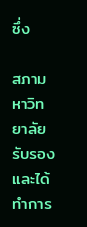ซึ่ง

สภามหาวิทยาลัยรับรอง และได้ทำการ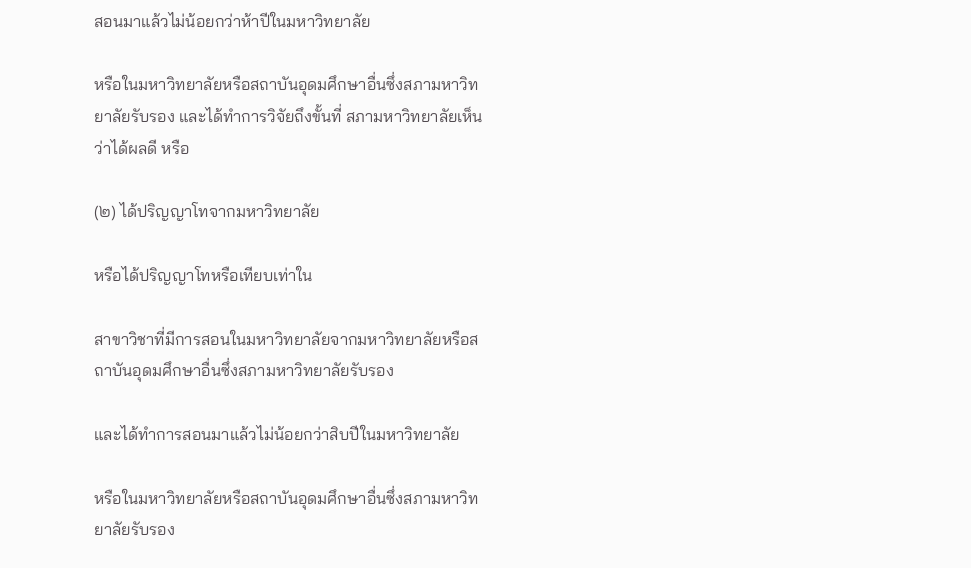สอนมาแล้วไม่น้อยกว่าห้าปีในมหาวิทยาลัย

หรือในมหาวิทยาลัยหรือสถาบันอุดมศึกษาอื่นซึ่งสภามหาวิทยาลัยรับรอง และได้ทำการวิจัยถึงขั้นที่ สภามหาวิทยาลัยเห็นว่าได้ผลดี หรือ

(๒) ได้ปริญญาโทจากมหาวิทยาลัย

หรือได้ปริญญาโทหรือเทียบเท่าใน

สาขาวิชาที่มีการสอนในมหาวิทยาลัยจากมหาวิทยาลัยหรือสถาบันอุดมศึกษาอื่นซึ่งสภามหาวิทยาลัยรับรอง

และได้ทำการสอนมาแล้วไม่น้อยกว่าสิบปีในมหาวิทยาลัย

หรือในมหาวิทยาลัยหรือสถาบันอุดมศึกษาอื่นซึ่งสภามหาวิทยาลัยรับรอง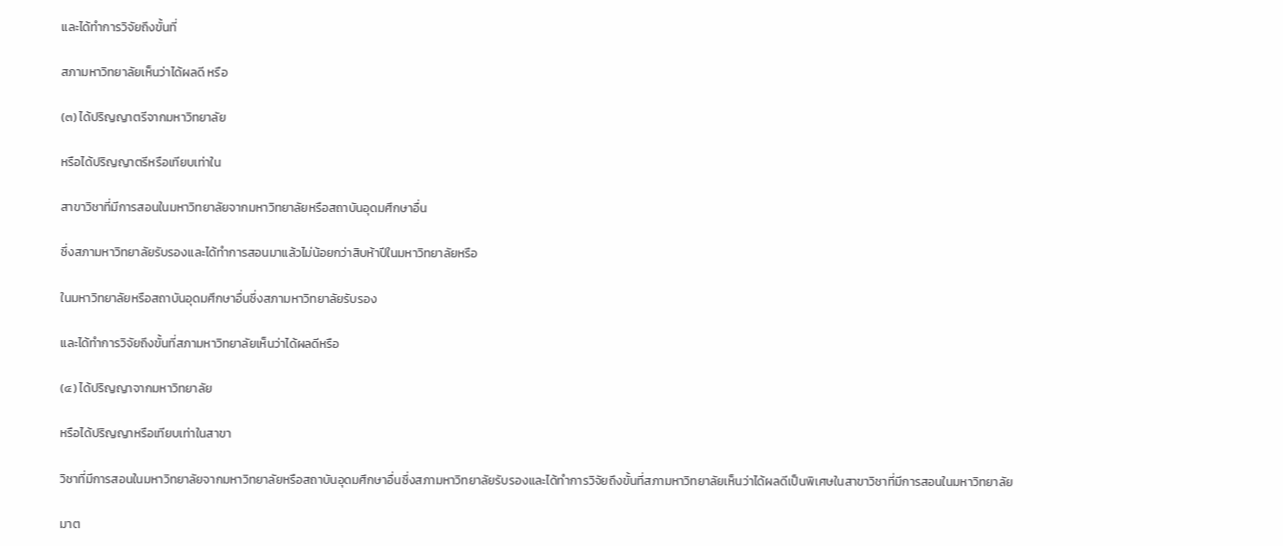และได้ทำการวิจัยถึงขั้นที่

สภามหาวิทยาลัยเห็นว่าได้ผลดี หรือ

(๓) ได้ปริญญาตรีจากมหาวิทยาลัย

หรือได้ปริญญาตรีหรือเทียบเท่าใน

สาขาวิชาที่มีการสอนในมหาวิทยาลัยจากมหาวิทยาลัยหรือสถาบันอุดมศึกษาอื่น

ซึ่งสภามหาวิทยาลัยรับรองและได้ทำการสอนมาแล้วไม่น้อยกว่าสิบห้าปีในมหาวิทยาลัยหรือ

ในมหาวิทยาลัยหรือสถาบันอุดมศึกษาอื่นซึ่งสภามหาวิทยาลัยรับรอง

และได้ทำการวิจัยถึงขั้นที่สภามหาวิทยาลัยเห็นว่าได้ผลดีหรือ

(๔) ได้ปริญญาจากมหาวิทยาลัย

หรือได้ปริญญาหรือเทียบเท่าในสาขา

วิชาที่มีการสอนในมหาวิทยาลัยจากมหาวิทยาลัยหรือสถาบันอุดมศึกษาอื่นซึ่งสภามหาวิทยาลัยรับรองและได้ทำการวิจัยถึงขั้นที่สภามหาวิทยาลัยเห็นว่าได้ผลดีเป็นพิเศษในสาขาวิชาที่มีการสอนในมหาวิทยาลัย

มาต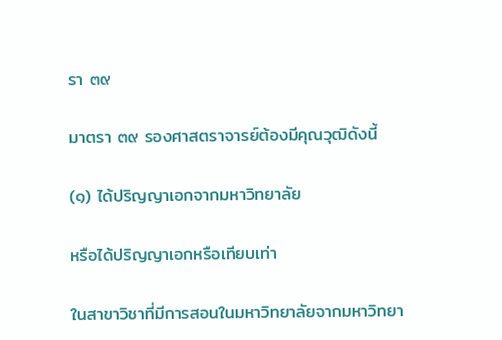รา ๓๙

มาตรา ๓๙ รองศาสตราจารย์ต้องมีคุณวุฒิดังนี้

(๑) ได้ปริญญาเอกจากมหาวิทยาลัย

หรือได้ปริญญาเอกหรือเทียบเท่า

ในสาขาวิชาที่มีการสอนในมหาวิทยาลัยจากมหาวิทยา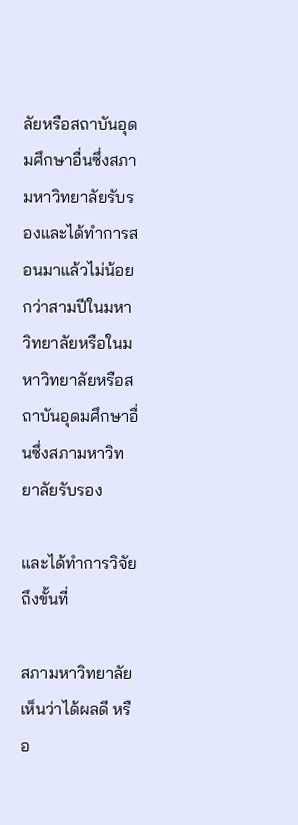ลัยหรือสถาบันอุดมศึกษาอื่นซึ่งสภามหาวิทยาลัยรับรองและได้ทำการสอนมาแล้วไม่น้อยกว่าสามปีในมหาวิทยาลัยหรือในมหาวิทยาลัยหรือสถาบันอุดมศึกษาอื่นซึ่งสภามหาวิทยาลัยรับรอง

และได้ทำการวิจัยถึงขั้นที่

สภามหาวิทยาลัยเห็นว่าได้ผลดี หรือ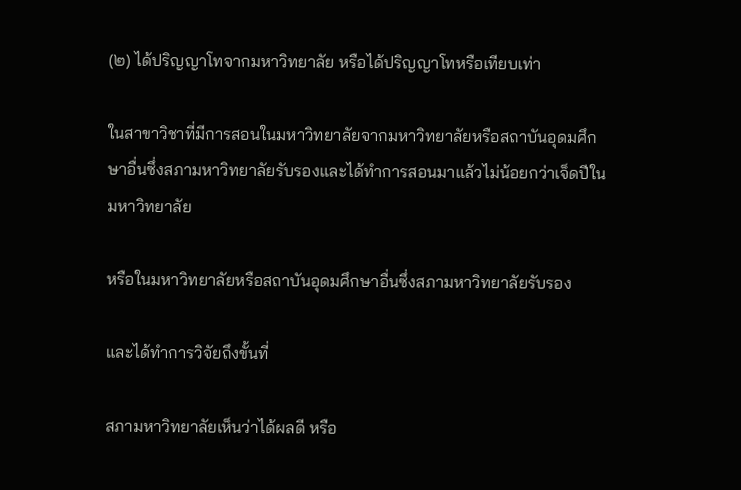(๒) ได้ปริญญาโทจากมหาวิทยาลัย หรือได้ปริญญาโทหรือเทียบเท่า

ในสาขาวิชาที่มีการสอนในมหาวิทยาลัยจากมหาวิทยาลัยหรือสถาบันอุดมศึกษาอื่นซึ่งสภามหาวิทยาลัยรับรองและได้ทำการสอนมาแล้วไม่น้อยกว่าเจ็ดปีในมหาวิทยาลัย

หรือในมหาวิทยาลัยหรือสถาบันอุดมศึกษาอื่นซึ่งสภามหาวิทยาลัยรับรอง

และได้ทำการวิจัยถึงขั้นที่

สภามหาวิทยาลัยเห็นว่าได้ผลดี หรือ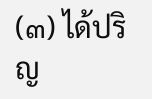(๓) ได้ปริญ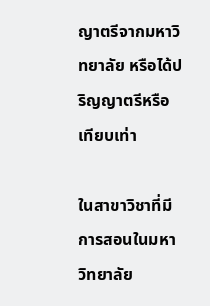ญาตรีจากมหาวิทยาลัย หรือได้ปริญญาตรีหรือเทียบเท่า

ในสาขาวิชาที่มีการสอนในมหาวิทยาลัย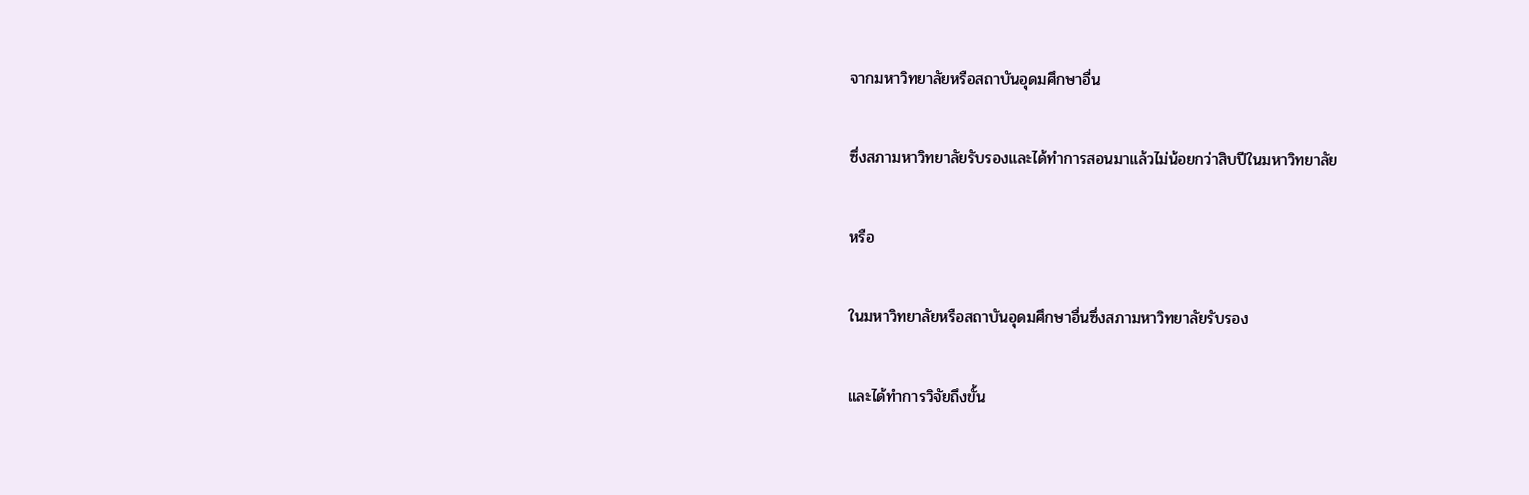จากมหาวิทยาลัยหรือสถาบันอุดมศึกษาอื่น

ซึ่งสภามหาวิทยาลัยรับรองและได้ทำการสอนมาแล้วไม่น้อยกว่าสิบปีในมหาวิทยาลัย

หรือ

ในมหาวิทยาลัยหรือสถาบันอุดมศึกษาอื่นซึ่งสภามหาวิทยาลัยรับรอง

และได้ทำการวิจัยถึงขั้น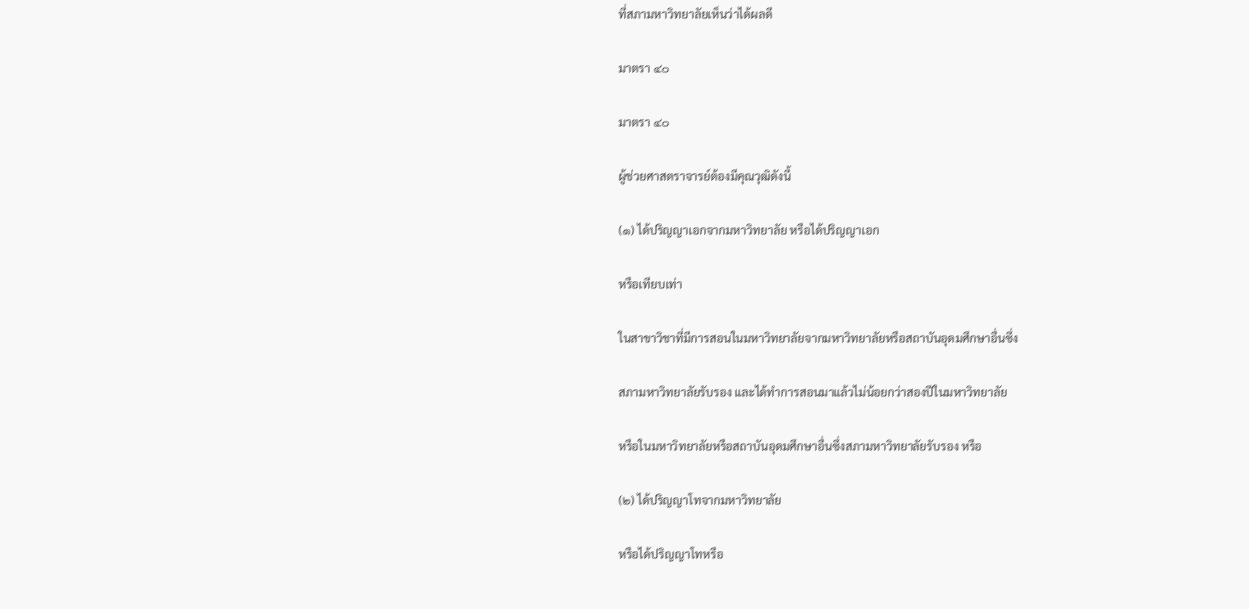ที่สภามหาวิทยาลัยเห็นว่าได้ผลดี

มาตรา ๔๐

มาตรา ๔๐

ผู้ช่วยศาสตราจารย์ต้องมีคุณวุฒิดังนี้

(๑) ได้ปริญญาเอกจากมหาวิทยาลัย หรือได้ปริญญาเอก

หรือเทียบเท่า

ในสาขาวิชาที่มีการสอนในมหาวิทยาลัยจากมหาวิทยาลัยหรือสถาบันอุดมศึกษาอื่นซึ่ง

สภามหาวิทยาลัยรับรอง และได้ทำการสอนมาแล้วไม่น้อยกว่าสองปีในมหาวิทยาลัย

หรือในมหาวิทยาลัยหรือสถาบันอุดมศึกษาอื่นซึ่งสภามหาวิทยาลัยรับรอง หรือ

(๒) ได้ปริญญาโทจากมหาวิทยาลัย

หรือได้ปริญญาโทหรือ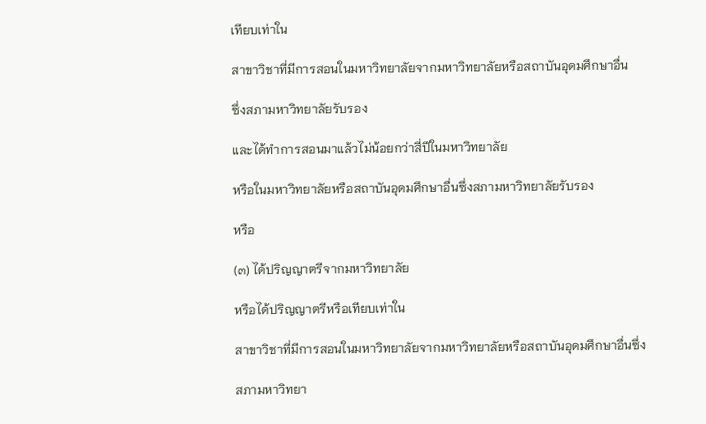เทียบเท่าใน

สาขาวิชาที่มีการสอนในมหาวิทยาลัยจากมหาวิทยาลัยหรือสถาบันอุดมศึกษาอื่น

ซึ่งสภามหาวิทยาลัยรับรอง

และได้ทำการสอนมาแล้วไม่น้อยกว่าสี่ปีในมหาวิทยาลัย

หรือในมหาวิทยาลัยหรือสถาบันอุดมศึกษาอื่นซึ่งสภามหาวิทยาลัยรับรอง

หรือ

(๓) ได้ปริญญาตรีจากมหาวิทยาลัย

หรือได้ปริญญาตรีหรือเทียบเท่าใน

สาขาวิชาที่มีการสอนในมหาวิทยาลัยจากมหาวิทยาลัยหรือสถาบันอุดมศึกษาอื่นซึ่ง

สภามหาวิทยา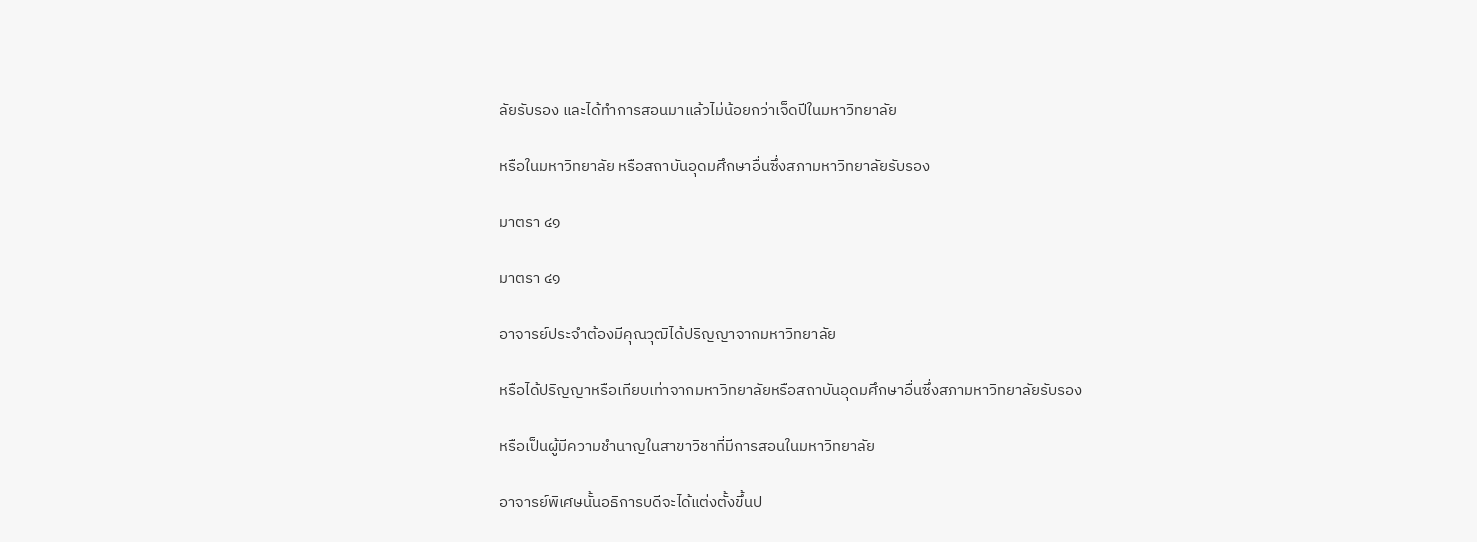ลัยรับรอง และได้ทำการสอนมาแล้วไม่น้อยกว่าเจ็ดปีในมหาวิทยาลัย

หรือในมหาวิทยาลัย หรือสถาบันอุดมศึกษาอื่นซึ่งสภามหาวิทยาลัยรับรอง

มาตรา ๔๑

มาตรา ๔๑

อาจารย์ประจำต้องมีคุณวุฒิได้ปริญญาจากมหาวิทยาลัย

หรือได้ปริญญาหรือเทียบเท่าจากมหาวิทยาลัยหรือสถาบันอุดมศึกษาอื่นซึ่งสภามหาวิทยาลัยรับรอง

หรือเป็นผู้มีความชำนาญในสาขาวิชาที่มีการสอนในมหาวิทยาลัย

อาจารย์พิเศษนั้นอธิการบดีจะได้แต่งตั้งขึ้นป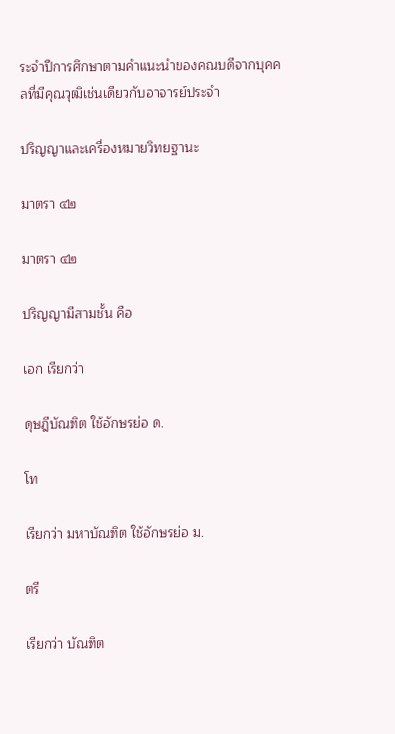ระจำปีการศึกษาตามคำแนะนำของคณบดีจากบุคคลที่มีคุณวุฒิเช่นเดียวกับอาจารย์ประจำ

ปริญญาและเครื่องหมายวิทยฐานะ

มาตรา ๔๒

มาตรา ๔๒

ปริญญามีสามชั้น คือ

เอก เรียกว่า

ดุษฎีบัณฑิต ใช้อักษรย่อ ด.

โท

เรียกว่า มหาบัณฑิต ใช้อักษรย่อ ม.

ตรี

เรียกว่า บัณฑิต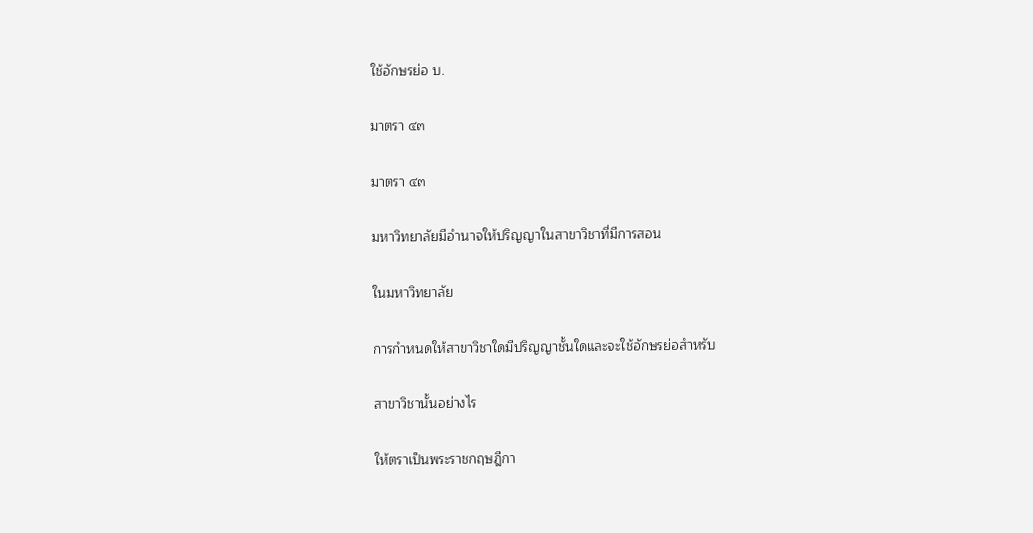ใช้อักษรย่อ บ.

มาตรา ๔๓

มาตรา ๔๓

มหาวิทยาลัยมีอำนาจให้ปริญญาในสาขาวิชาที่มีการสอน

ในมหาวิทยาลัย

การกำหนดให้สาขาวิชาใดมีปริญญาชั้นใดและจะใช้อักษรย่อสำหรับ

สาขาวิชานั้นอย่างไร

ให้ตราเป็นพระราชกฤษฎีกา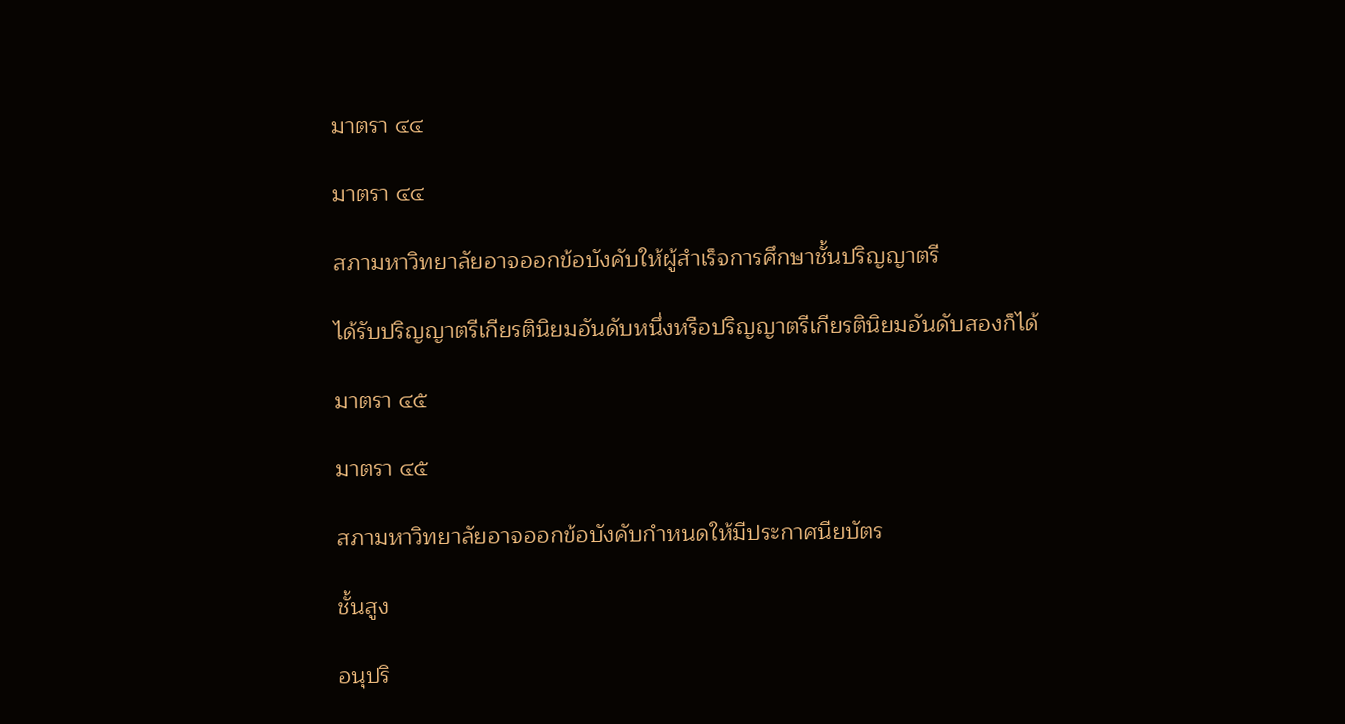มาตรา ๔๔

มาตรา ๔๔

สภามหาวิทยาลัยอาจออกข้อบังคับให้ผู้สำเร็จการศึกษาชั้นปริญญาตรี

ได้รับปริญญาตรีเกียรตินิยมอันดับหนึ่งหรือปริญญาตรีเกียรตินิยมอันดับสองก็ได้

มาตรา ๔๕

มาตรา ๔๕

สภามหาวิทยาลัยอาจออกข้อบังคับกำหนดให้มีประกาศนียบัตร

ชั้นสูง

อนุปริ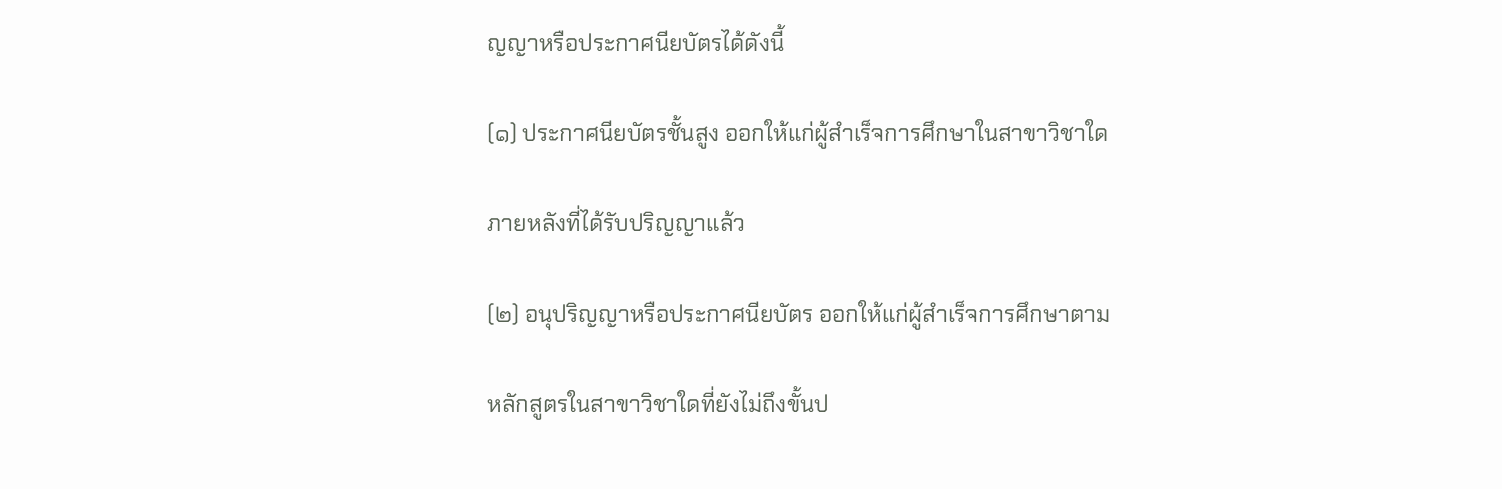ญญาหรือประกาศนียบัตรได้ดังนี้

(๑) ประกาศนียบัตรชั้นสูง ออกให้แก่ผู้สำเร็จการศึกษาในสาขาวิชาใด

ภายหลังที่ได้รับปริญญาแล้ว

(๒) อนุปริญญาหรือประกาศนียบัตร ออกให้แก่ผู้สำเร็จการศึกษาตาม

หลักสูตรในสาขาวิชาใดที่ยังไม่ถึงขั้นป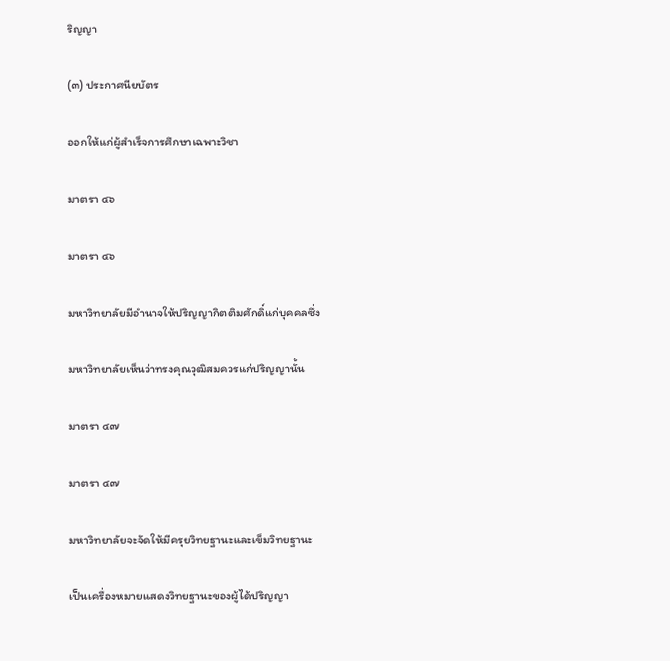ริญญา

(๓) ประกาศนียบัตร

ออกให้แก่ผู้สำเร็จการศึกษาเฉพาะวิชา

มาตรา ๔๖

มาตรา ๔๖

มหาวิทยาลัยมีอำนาจให้ปริญญากิตติมศักดิ์แก่บุคคลซึ่ง

มหาวิทยาลัยเห็นว่าทรงคุณวุฒิสมควรแก่ปริญญานั้น

มาตรา ๔๗

มาตรา ๔๗

มหาวิทยาลัยจะจัดให้มีครุยวิทยฐานะและเข็มวิทยฐานะ

เป็นเครื่องหมายแสดงวิทยฐานะของผู้ได้ปริญญา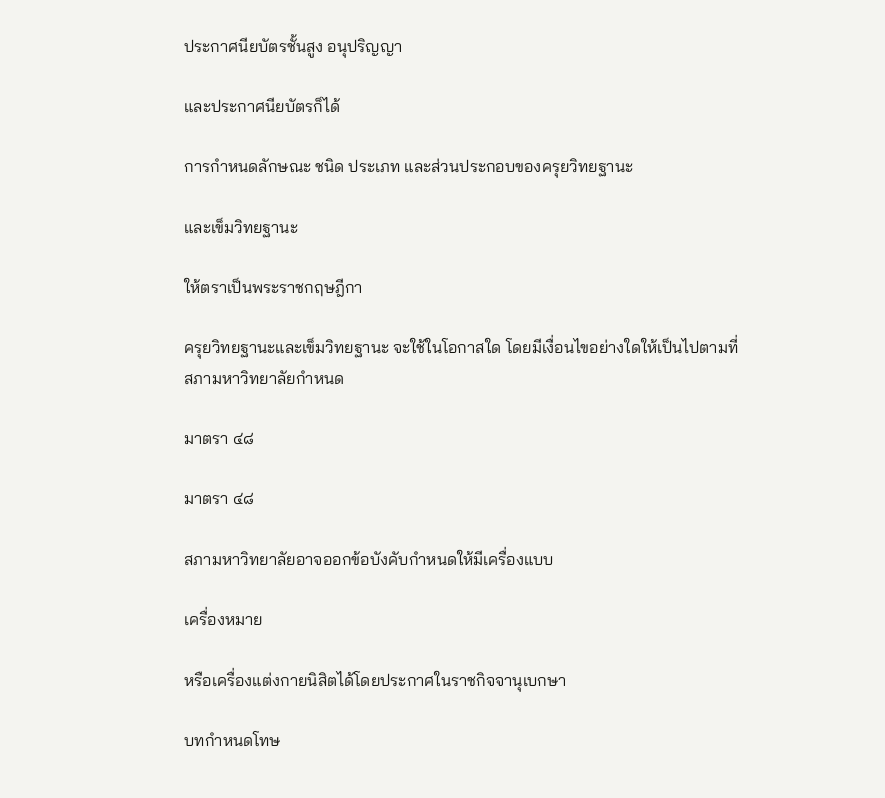ประกาศนียบัตรชั้นสูง อนุปริญญา

และประกาศนียบัตรก็ได้

การกำหนดลักษณะ ชนิด ประเภท และส่วนประกอบของครุยวิทยฐานะ

และเข็มวิทยฐานะ

ให้ตราเป็นพระราชกฤษฎีกา

ครุยวิทยฐานะและเข็มวิทยฐานะ จะใช้ในโอกาสใด โดยมีเงื่อนไขอย่างใดให้เป็นไปตามที่สภามหาวิทยาลัยกำหนด

มาตรา ๔๘

มาตรา ๔๘

สภามหาวิทยาลัยอาจออกข้อบังคับกำหนดให้มีเครื่องแบบ

เครื่องหมาย

หรือเครื่องแต่งกายนิสิตได้โดยประกาศในราชกิจจานุเบกษา

บทกำหนดโทษ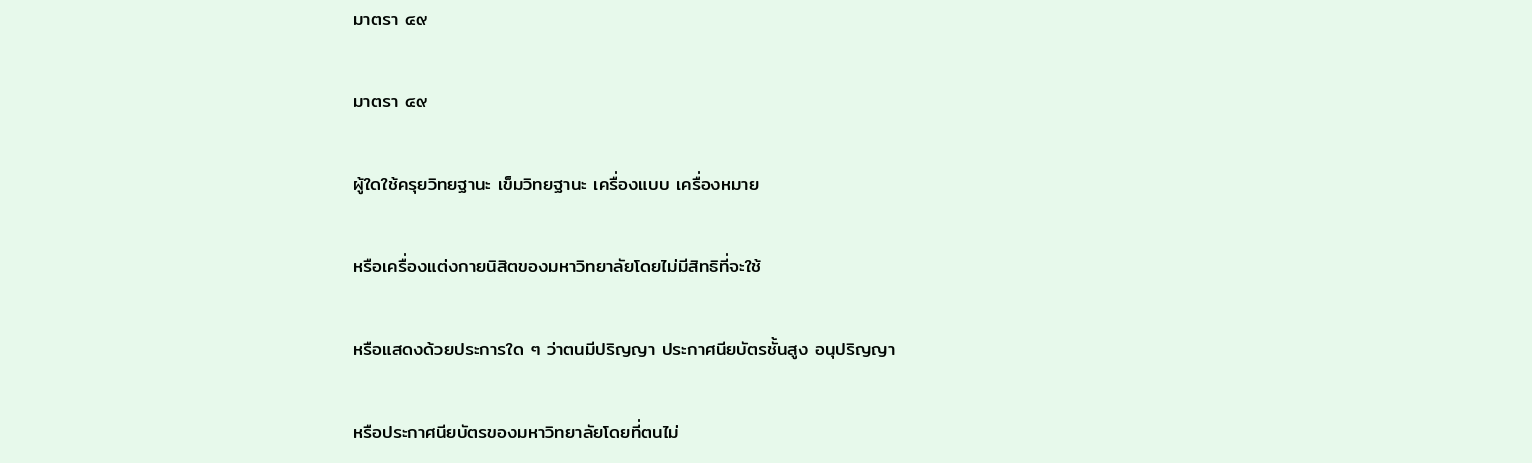มาตรา ๔๙

มาตรา ๔๙

ผู้ใดใช้ครุยวิทยฐานะ เข็มวิทยฐานะ เครื่องแบบ เครื่องหมาย

หรือเครื่องแต่งกายนิสิตของมหาวิทยาลัยโดยไม่มีสิทธิที่จะใช้

หรือแสดงด้วยประการใด ๆ ว่าตนมีปริญญา ประกาศนียบัตรชั้นสูง อนุปริญญา

หรือประกาศนียบัตรของมหาวิทยาลัยโดยที่ตนไม่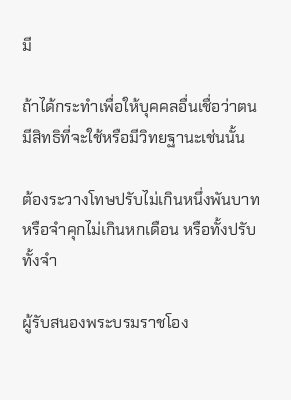มี

ถ้าได้กระทำเพื่อให้บุคคลอื่นเชื่อว่าตนมีสิทธิที่จะใช้หรือมีวิทยฐานะเช่นนั้น

ต้องระวางโทษปรับไม่เกินหนึ่งพันบาท หรือจำคุกไม่เกินหกเดือน หรือทั้งปรับทั้งจำ

ผู้รับสนองพระบรมราชโอง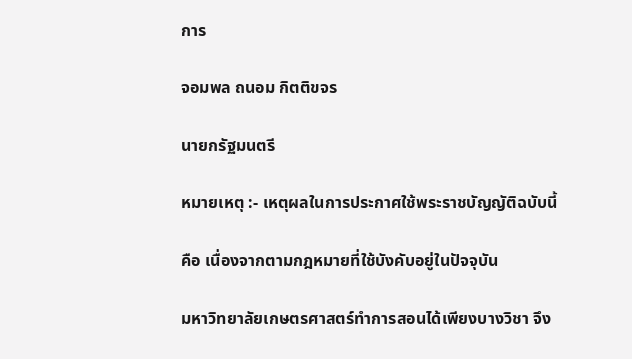การ

จอมพล ถนอม กิตติขจร

นายกรัฐมนตรี

หมายเหตุ :- เหตุผลในการประกาศใช้พระราชบัญญัติฉบับนี้

คือ เนื่องจากตามกฎหมายที่ใช้บังคับอยู่ในปัจจุบัน

มหาวิทยาลัยเกษตรศาสตร์ทำการสอนได้เพียงบางวิชา จึง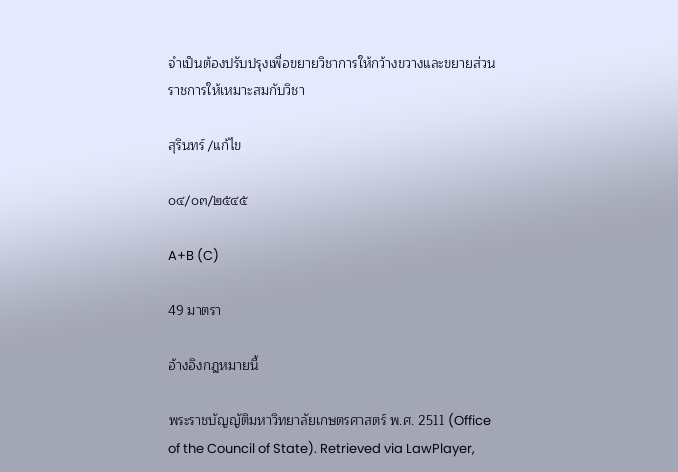จำเป็นต้องปรับปรุงเพื่อขยายวิชาการให้กว้างขวางและขยายส่วนราชการให้เหมาะสมกับวิชา

สุรินทร์ /แก้ไข

๐๔/๐๓/๒๕๔๕

A+B (C)

49 มาตรา

อ้างอิงกฎหมายนี้

พระราชบัญญัติมหาวิทยาลัยเกษตรศาสตร์ พ.ศ. 2511 (Office of the Council of State). Retrieved via LawPlayer,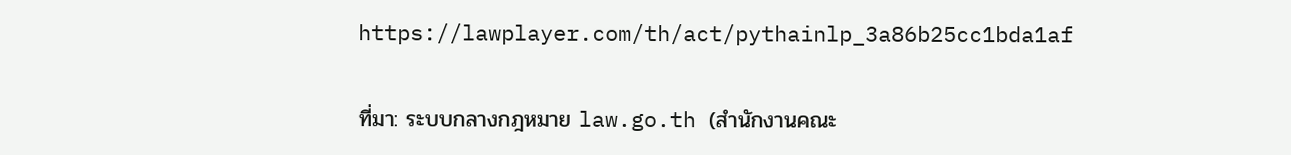https://lawplayer.com/th/act/pythainlp_3a86b25cc1bda1af

ที่มา: ระบบกลางกฎหมาย law.go.th (สำนักงานคณะ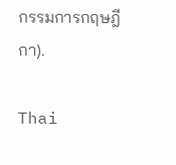กรรมการกฤษฎีกา).

Thai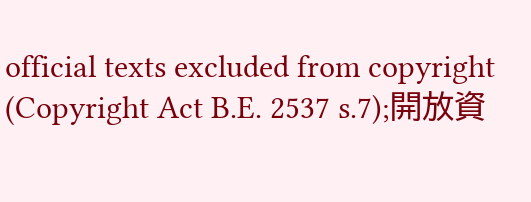official texts excluded from copyright (Copyright Act B.E. 2537 s.7);開放資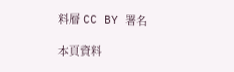料層 CC BY 署名

本頁資料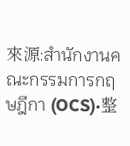來源:สำนักงานคณะกรรมการกฤษฎีกา (OCS)·整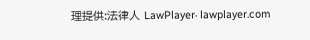理提供:法律人 LawPlayer· lawplayer.com